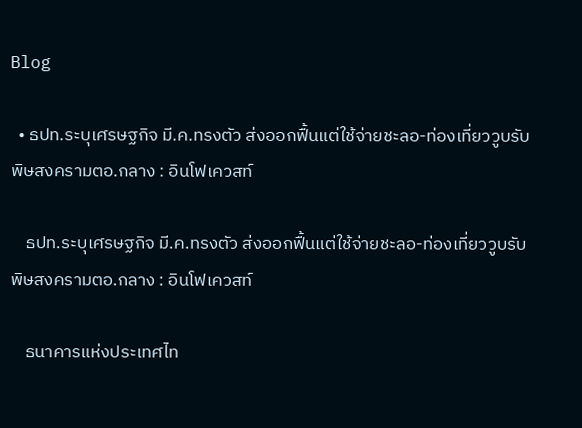Blog

  • ธปท.ระบุเศรษฐกิจ มี.ค.ทรงตัว ส่งออกฟื้นแต่ใช้จ่ายชะลอ-ท่องเที่ยววูบรับพิษสงครามตอ.กลาง : อินโฟเควสท์

    ธปท.ระบุเศรษฐกิจ มี.ค.ทรงตัว ส่งออกฟื้นแต่ใช้จ่ายชะลอ-ท่องเที่ยววูบรับพิษสงครามตอ.กลาง : อินโฟเควสท์

    ธนาคารแห่งประเทศไท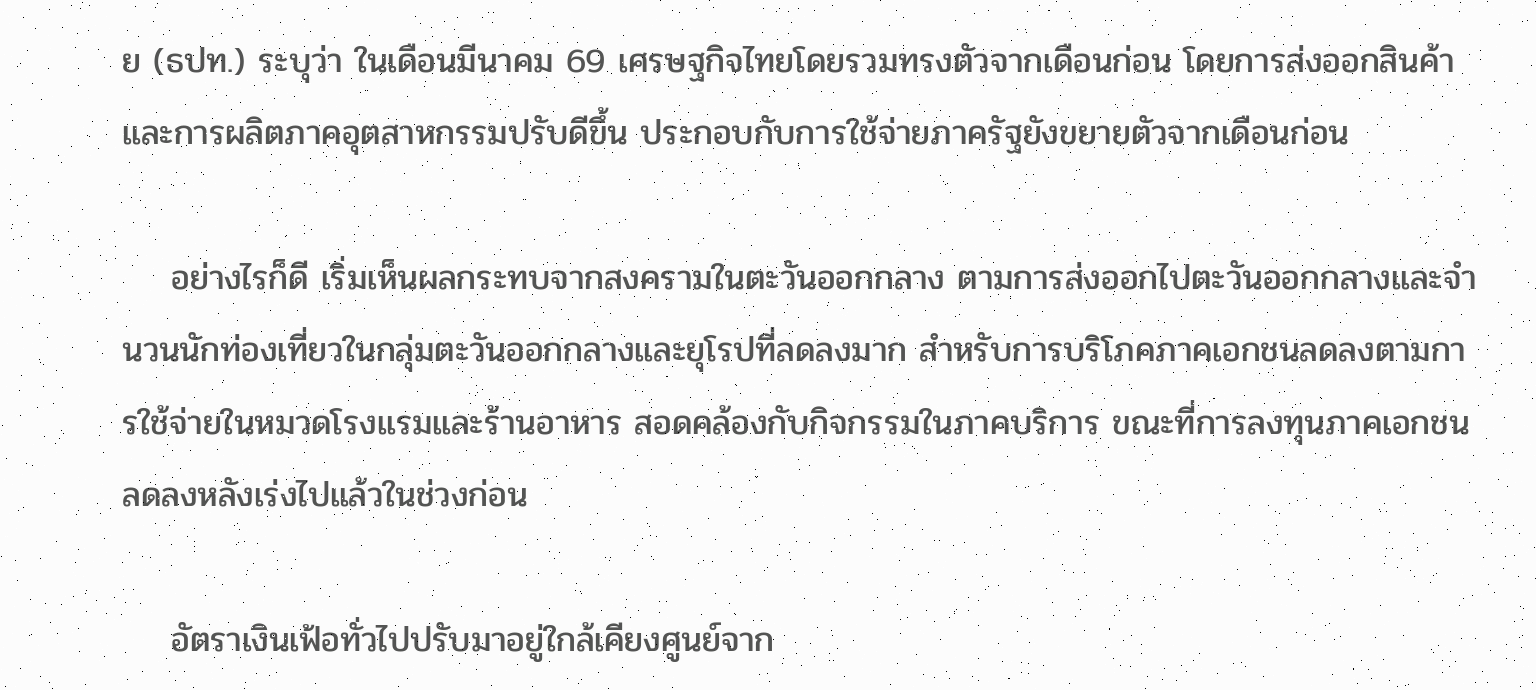ย (ธปท.) ระบุว่า ในเดือนมีนาคม 69 เศรษฐกิจไทยโดยรวมทรงตัวจากเดือนก่อน โดยการส่งออกสินค้าและการผลิตภาคอุตสาหกรรมปรับดีขึ้น ประกอบกับการใช้จ่ายภาครัฐยังขยายตัวจากเดือนก่อน

    อย่างไรก็ดี เริ่มเห็นผลกระทบจากสงครามในตะวันออกกลาง ตามการส่งออกไปตะวันออกกลางและจำนวนนักท่องเที่ยวในกลุ่มตะวันออกกลางและยุโรปที่ลดลงมาก สำหรับการบริโภคภาคเอกชนลดลงตามการใช้จ่ายในหมวดโรงแรมและร้านอาหาร สอดคล้องกับกิจกรรมในภาคบริการ ขณะที่การลงทุนภาคเอกชนลดลงหลังเร่งไปแล้วในช่วงก่อน

    อัตราเงินเฟ้อทั่วไปปรับมาอยู่ใกล้เคียงศูนย์จาก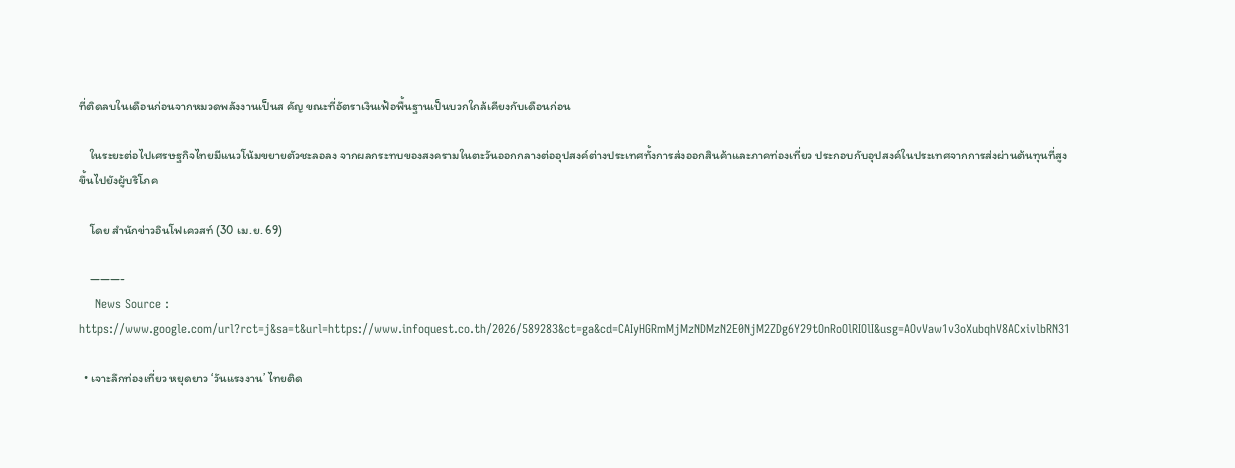ที่ติดลบในเดือนก่อนจากหมวดพลังงานเป็นส คัญ ขณะที่อัตราเงินเฟ้อพื้นฐานเป็นบวกใกล้เคียงกับเดือนก่อน

    ในระยะต่อไปเศรษฐกิจไทยมีแนวโน้มขยายตัวชะลอลง จากผลกระทบของสงครามในตะวันออกกลางต่ออุปสงค์ต่างประเทศทั้งการส่งออกสินค้าและภาคท่องเที่ยว ประกอบกับอุปสงค์ในประเทศจากการส่งผ่านต้นทุนที่สูงขึ้นไปยังผู้บริโภค

    โดย สำนักข่าวอินโฟเควสท์ (30 เม.ย. 69)

    ———-
    News Source : https://www.google.com/url?rct=j&sa=t&url=https://www.infoquest.co.th/2026/589283&ct=ga&cd=CAIyHGRmMjMzNDMzN2E0NjM2ZDg6Y29tOnRoOlRIOlI&usg=AOvVaw1v3oXubqhV8ACxivlbRN31

  • เจาะลึกท่องเที่ยว หยุดยาว ‘วันแรงงาน’ ไทยติด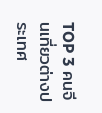TOP 3 คนจีนเที่ยวต่างประเทศ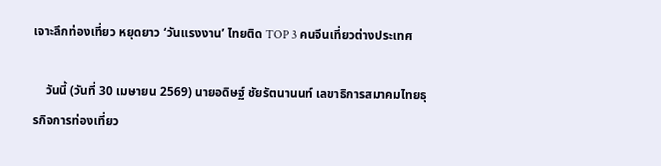เจาะลึกท่องเที่ยว หยุดยาว ‘วันแรงงาน’ ไทยติด TOP 3 คนจีนเที่ยวต่างประเทศ

    วันนี้ (วันที่ 30 เมษายน 2569) นายอดิษฐ์ ชัยรัตนานนท์ เลขาธิการสมาคมไทยธุรกิจการท่องเที่ยว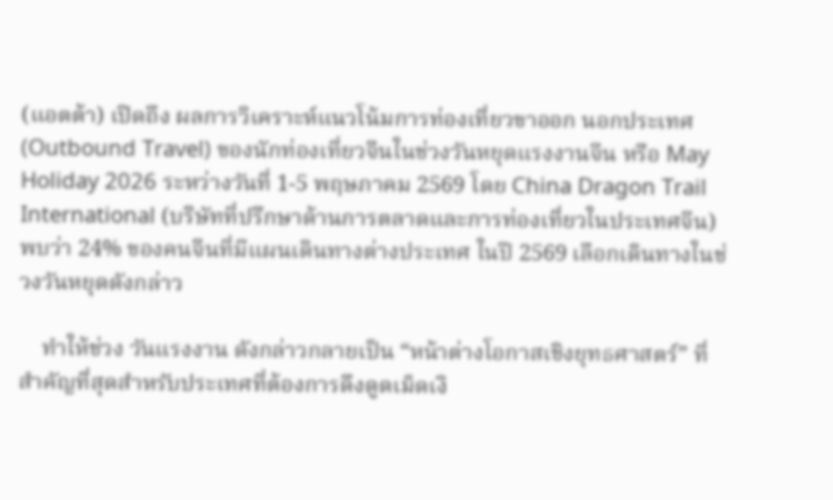(แอตต้า) เปิดถึง ผลการวิเคราะห์แนวโน้มการท่องเที่ยวขาออก นอกประเทศ (Outbound Travel) ของนักท่องเที่ยวจีนในช่วงวันหยุดแรงงานจีน หรือ May Holiday 2026 ระหว่างวันที่ 1-5 พฤษภาคม 2569 โดย China Dragon Trail International (บริษัทที่ปรึกษาด้านการตลาดและการท่องเที่ยวในประเทศจีน) พบว่า 24% ของคนจีนที่มีแผนเดินทางต่างประเทศ ในปี 2569 เลือกเดินทางในช่วงวันหยุดดังกล่าว

    ทำให้ช่วง วันแรงงาน ดังกล่าวกลายเป็น “หน้าต่างโอกาสเชิงยุทธศาสตร์” ที่สำคัญที่สุดสำหรับประเทศที่ต้องการดึงดูดเม็ดเงิ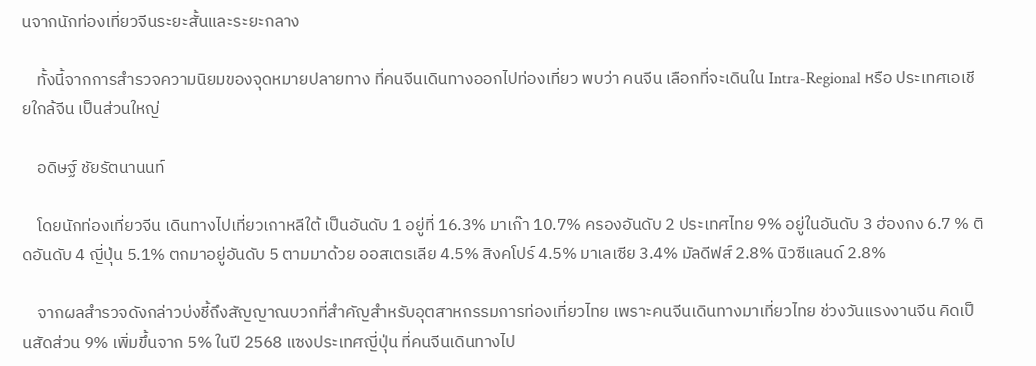นจากนักท่องเที่ยวจีนระยะสั้นและระยะกลาง

    ทั้งนี้จากการสำรวจความนิยมของจุดหมายปลายทาง ที่คนจีนเดินทางออกไปท่องเที่ยว พบว่า คนจีน เลือกที่จะเดินใน Intra-Regional หรือ ประเทศเอเชียใกล้จีน เป็นส่วนใหญ่

    อดิษฐ์ ชัยรัตนานนท์

    โดยนักท่องเที่ยวจีน เดินทางไปเที่ยวเกาหลีใต้ เป็นอันดับ 1 อยู่ที่ 16.3% มาเก๊า 10.7% ครองอันดับ 2 ประเทศไทย 9% อยู่ในอันดับ 3 ฮ่องกง 6.7 % ติดอันดับ 4 ญี่ปุ่น 5.1% ตกมาอยู่อันดับ 5 ตามมาด้วย ออสเตรเลีย 4.5% สิงคโปร์ 4.5% มาเลเซีย 3.4% มัลดีฟส์ 2.8% นิวซีแลนด์ 2.8%

    จากผลสำรวจดังกล่าวบ่งชี้ถึงสัญญาณบวกที่สำคัญสำหรับอุตสาหกรรมการท่องเที่ยวไทย เพราะคนจีนเดินทางมาเที่ยวไทย ช่วงวันแรงงานจีน คิดเป็นสัดส่วน 9% เพิ่มขึ้นจาก 5% ในปี 2568 แซงประเทศญี่ปุ่น ที่คนจีนเดินทางไป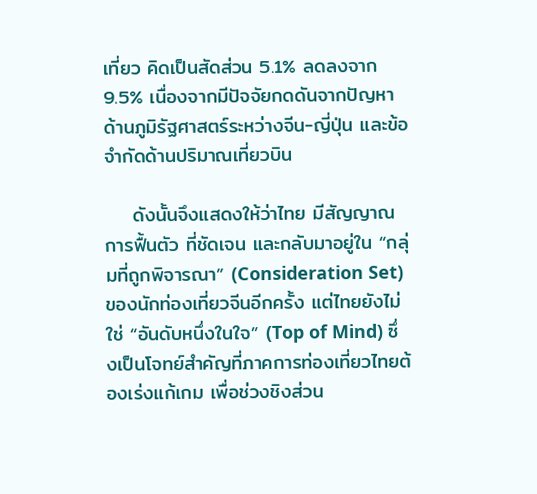เที่ยว คิดเป็นสัดส่วน 5.1% ลดลงจาก 9.5% เนื่องจากมีปัจจัยกดดันจากปัญหาด้านภูมิรัฐศาสตร์ระหว่างจีน-ญี่ปุ่น และข้อจำกัดด้านปริมาณเที่ยวบิน

    ดังนั้นจึงแสดงให้ว่าไทย มีสัญญาณการฟื้นตัว ที่ชัดเจน และกลับมาอยู่ใน “กลุ่มที่ถูกพิจารณา” (Consideration Set) ของนักท่องเที่ยวจีนอีกครั้ง แต่ไทยยังไม่ใช่ “อันดับหนึ่งในใจ” (Top of Mind) ซึ่งเป็นโจทย์สำคัญที่ภาคการท่องเที่ยวไทยต้องเร่งแก้เกม เพื่อช่วงชิงส่วน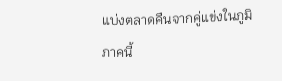แบ่งตลาดคืนจากคู่แข่งในภูมิภาคนี้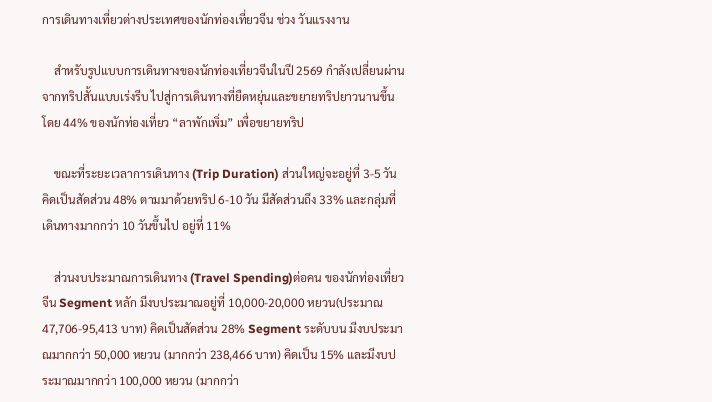การเดินทางเที่ยวต่างประเทศของนักท่องเที่ยวจีน ช่วง วันแรงงาน

    สำหรับรูปแบบการเดินทางของนักท่องเที่ยวจีนในปี 2569 กำลังเปลี่ยนผ่านจากทริปสั้นแบบเร่งรีบ ไปสู่การเดินทางที่ยืดหยุ่นและขยายทริปยาวนานขึ้น โดย 44% ของนักท่องเที่ยว “ลาพักเพิ่ม” เพื่อขยายทริป

    ขณะที่ระยะเวลาการเดินทาง (Trip Duration) ส่วนใหญ่จะอยู่ที่ 3-5 วัน คิดเป็นสัดส่วน 48% ตามมาด้วยทริป 6-10 วัน มีสัดส่วนถึง 33% และกลุ่มที่เดินทางมากกว่า 10 วันขึ้นไป อยู่ที่ 11%

    ส่วนงบประมาณการเดินทาง (Travel Spending)ต่อคน ของนักท่องเที่ยวจีน Segment หลัก มีงบประมาณอยู่ที่ 10,000-20,000 หยวน(ประมาณ 47,706-95,413 บาท) คิดเป็นสัดส่วน 28% Segment ระดับบน มีงบประมาณมากกว่า 50,000 หยวน (มากกว่า 238,466 บาท) คิดเป็น 15% และมีงบประมาณมากกว่า 100,000 หยวน (มากกว่า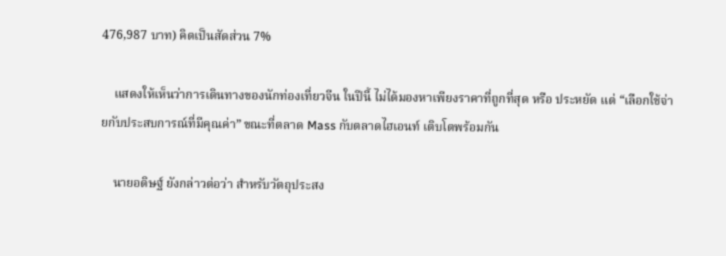476,987 บาท) คิดเป็นสัดส่วน 7%

    แสดงให้เห็นว่าการเดินทางของนักท่องเที่ยวจีน ในปีนี้ ไม่ได้มองหาเพียงราคาที่ถูกที่สุด หรือ ประหยัด แต่ “เลือกใช้จ่ายกับประสบการณ์ที่มีคุณค่า” ขณะที่ตลาด Mass กับตลาดไฮเอนท์ เติบโตพร้อมกัน

    นายอดิษฐ์ ยังกล่าวต่อว่า สำหรับวัตถุประสง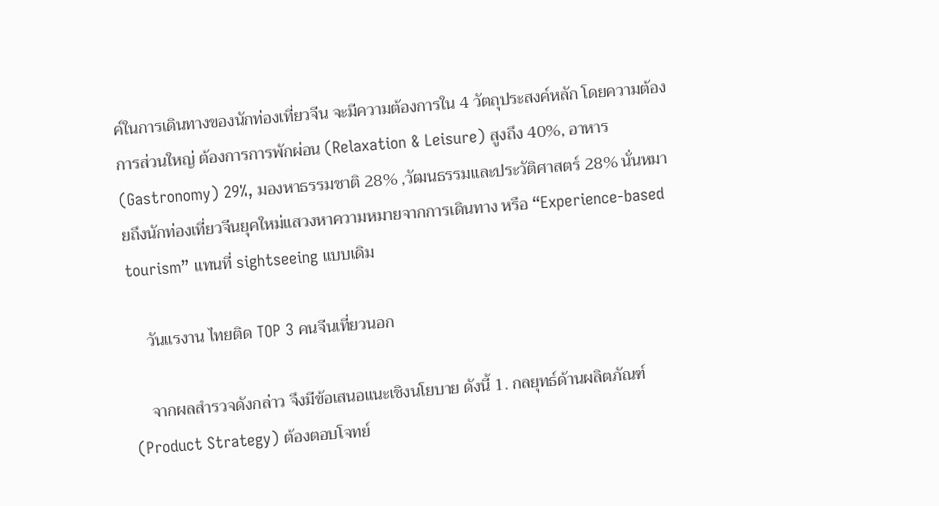ค์ในการเดินทางของนักท่องเที่ยวจีน จะมีความต้องการใน 4 วัตถุประสงค์หลัก โดยความต้องการส่วนใหญ่ ต้องการการพักผ่อน (Relaxation & Leisure) สูงถึง 40%, อาหาร (Gastronomy) 29%, มองหาธรรมชาติ 28% ,วัฒนธรรมและประวัติศาสตร์ 28% นั่นหมายถึงนักท่องเที่ยวจีนยุคใหม่แสวงหาความหมายจากการเดินทาง หรือ “Experience-based tourism” แทนที่ sightseeing แบบเดิม

    วันแรงาน ไทยติด TOP 3 คนจีนเที่ยวนอก

    จากผลสำรวจดังกล่าว จึงมีข้อเสนอแนะเชิงนโยบาย ดังนี้ 1. กลยุทธ์ด้านผลิตภัณฑ์ (Product Strategy) ต้องตอบโจทย์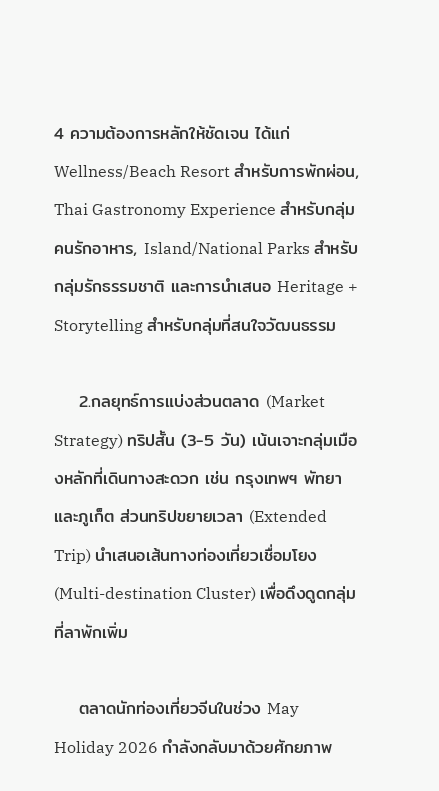4 ความต้องการหลักให้ชัดเจน ได้แก่ Wellness/Beach Resort สำหรับการพักผ่อน, Thai Gastronomy Experience สำหรับกลุ่มคนรักอาหาร, Island/National Parks สำหรับกลุ่มรักธรรมชาติ และการนำเสนอ Heritage + Storytelling สำหรับกลุ่มที่สนใจวัฒนธรรม

    2.กลยุทธ์การแบ่งส่วนตลาด (Market Strategy) ทริปสั้น (3-5 วัน) เน้นเจาะกลุ่มเมืองหลักที่เดินทางสะดวก เช่น กรุงเทพฯ พัทยา และภูเก็ต ส่วนทริปขยายเวลา (Extended Trip) นำเสนอเส้นทางท่องเที่ยวเชื่อมโยง (Multi-destination Cluster) เพื่อดึงดูดกลุ่มที่ลาพักเพิ่ม

    ตลาดนักท่องเที่ยวจีนในช่วง May Holiday 2026 กำลังกลับมาด้วยศักยภาพ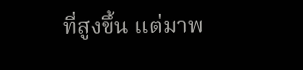ที่สูงขึ้น แต่มาพ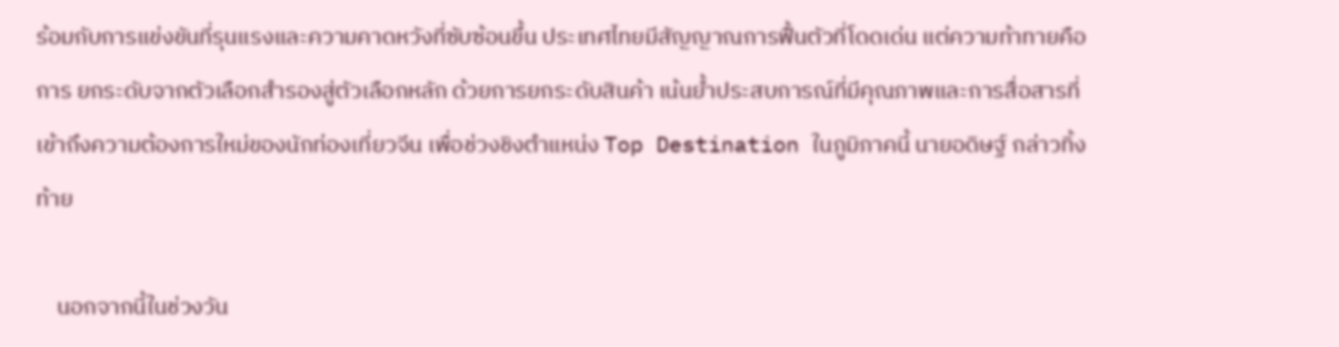ร้อมกับการแข่งขันที่รุนแรงและความคาดหวังที่ซับซ้อนขึ้น ประเทศไทยมีสัญญาณการฟื้นตัวที่โดดเด่น แต่ความท้าทายคือการ ยกระดับจากตัวเลือกสำรองสู่ตัวเลือกหลัก ด้วยการยกระดับสินค้า เน้นย้ำประสบการณ์ที่มีคุณภาพและการสื่อสารที่เข้าถึงความต้องการใหม่ของนักท่องเที่ยวจีน เพื่อช่วงชิงตำแหน่ง Top Destination ในภูมิภาคนี้ นายอดิษฐ์ กล่าวทิ้งท้าย

    นอกจากนี้ในช่วงวัน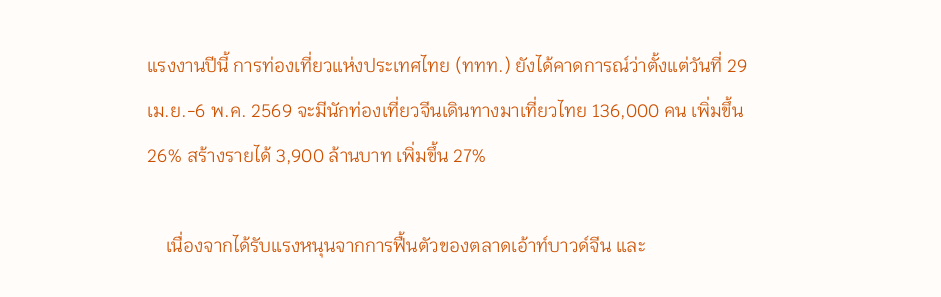แรงงานปีนี้ การท่องเที่ยวแห่งประเทศไทย (ททท.) ยังได้คาดการณ์ว่าตั้งแต่วันที่ 29 เม.ย.-6 พ.ค. 2569 จะมีนักท่องเที่ยวจีนเดินทางมาเที่ยวไทย 136,000 คน เพิ่มขึ้น 26% สร้างรายได้ 3,900 ล้านบาท เพิ่มขึ้น 27%

    เนื่องจากได้รับแรงหนุนจากการฟื้นตัวของตลาดเอ้าท์บาวด์จีน และ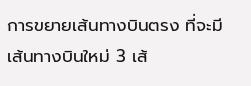การขยายเส้นทางบินตรง ที่จะมีเส้นทางบินใหม่ 3 เส้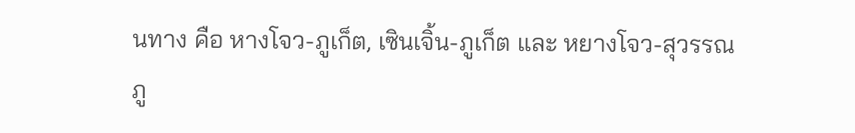นทาง คือ หางโจว-ภูเก็ต, เซินเจิ้น-ภูเก็ต และ หยางโจว-สุวรรณภู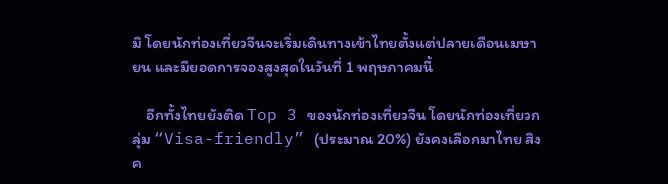มิ โดยนักท่องเที่ยวจีนจะเริ่มเดินทางเข้าไทยตั้งแต่ปลายเดือนเมษายน และมียอดการจองสูงสุดในวันที่ 1 พฤษภาคมนี้

    อีกทั้งไทยยังติด Top 3 ของนักท่องเที่ยวจีน โดยนักท่องเที่ยวกลุ่ม “Visa-friendly” (ประมาณ 20%) ยังคงเลือกมาไทย สิงค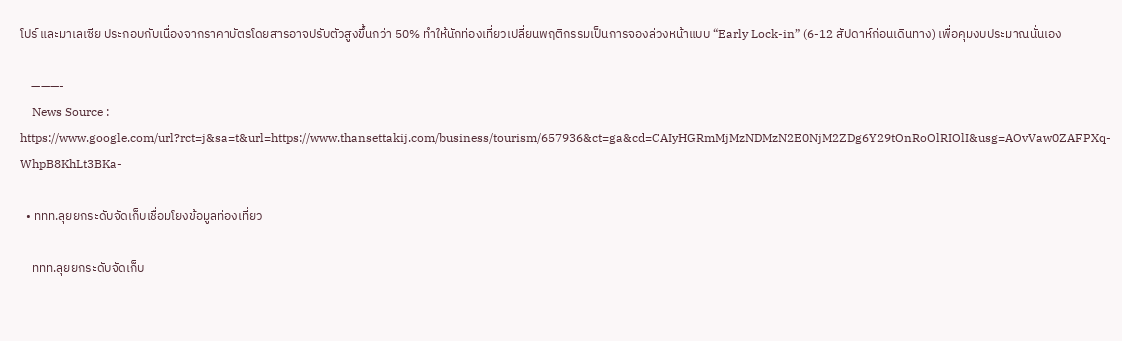โปร์ และมาเลเซีย ประกอบกับเนื่องจากราคาบัตรโดยสารอาจปรับตัวสูงขึ้นกว่า 50% ทำให้นักท่องเที่ยวเปลี่ยนพฤติกรรมเป็นการจองล่วงหน้าแบบ “Early Lock-in” (6-12 สัปดาห์ก่อนเดินทาง) เพื่อคุมงบประมาณนั่นเอง

    ———-
    News Source : https://www.google.com/url?rct=j&sa=t&url=https://www.thansettakij.com/business/tourism/657936&ct=ga&cd=CAIyHGRmMjMzNDMzN2E0NjM2ZDg6Y29tOnRoOlRIOlI&usg=AOvVaw0ZAFPXq-WhpB8KhLt3BKa-

  • ททท.ลุยยกระดับจัดเก็บเชื่อมโยงข้อมูลท่องเที่ยว

    ททท.ลุยยกระดับจัดเก็บ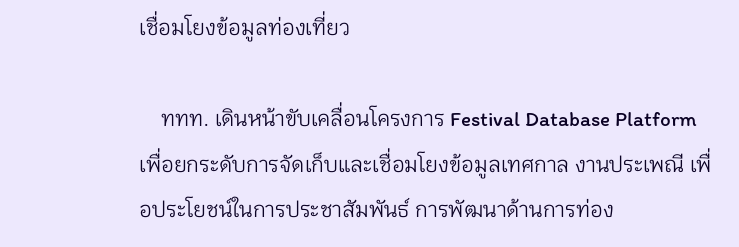เชื่อมโยงข้อมูลท่องเที่ยว

    ททท. เดินหน้าขับเคลื่อนโครงการ Festival Database Platform เพื่อยกระดับการจัดเก็บและเชื่อมโยงข้อมูลเทศกาล งานประเพณี เพื่อประโยชน์ในการประชาสัมพันธ์ การพัฒนาด้านการท่อง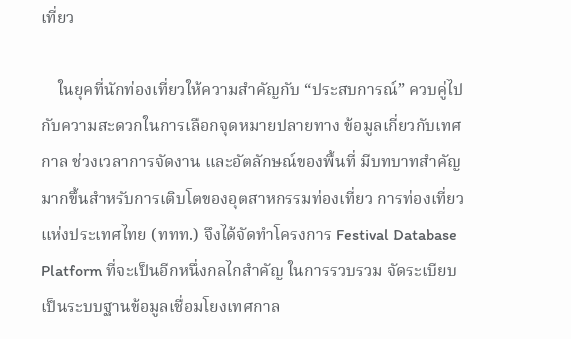เที่ยว

    ในยุคที่นักท่องเที่ยวให้ความสำคัญกับ “ประสบการณ์” ควบคู่ไปกับความสะดวกในการเลือกจุดหมายปลายทาง ข้อมูลเกี่ยวกับเทศกาล ช่วงเวลาการจัดงาน และอัตลักษณ์ของพื้นที่ มีบทบาทสำคัญมากขึ้นสำหรับการเติบโตของอุตสาหกรรมท่องเที่ยว การท่องเที่ยวแห่งประเทศไทย (ททท.) จึงได้จัดทำโครงการ Festival Database Platform ที่จะเป็นอีกหนึ่งกลไกสำคัญ ในการรวบรวม จัดระเบียบ เป็นระบบฐานข้อมูลเชื่อมโยงเทศกาล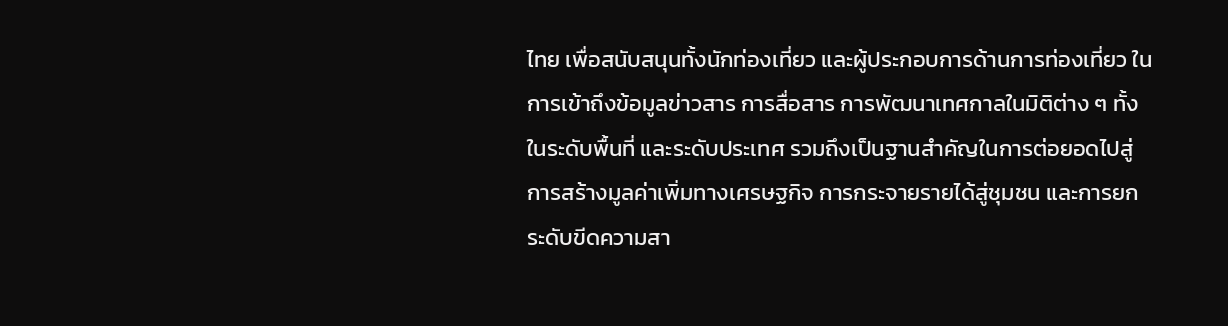ไทย เพื่อสนับสนุนทั้งนักท่องเที่ยว และผู้ประกอบการด้านการท่องเที่ยว ในการเข้าถึงข้อมูลข่าวสาร การสื่อสาร การพัฒนาเทศกาลในมิติต่าง ๆ ทั้งในระดับพื้นที่ และระดับประเทศ รวมถึงเป็นฐานสำคัญในการต่อยอดไปสู่การสร้างมูลค่าเพิ่มทางเศรษฐกิจ การกระจายรายได้สู่ชุมชน และการยกระดับขีดความสา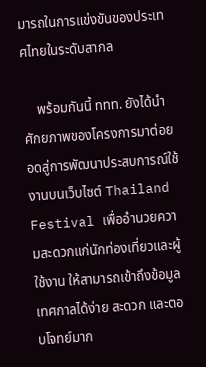มารถในการแข่งขันของประเทศไทยในระดับสากล

    พร้อมกันนี้ ททท. ยังได้นำศักยภาพของโครงการมาต่อยอดสู่การพัฒนาประสบการณ์ใช้งานบนเว็บไซต์ Thailand Festival เพื่ออำนวยความสะดวกแก่นักท่องเที่ยวและผู้ใช้งาน ให้สามารถเข้าถึงข้อมูลเทศกาลได้ง่าย สะดวก และตอบโจทย์มาก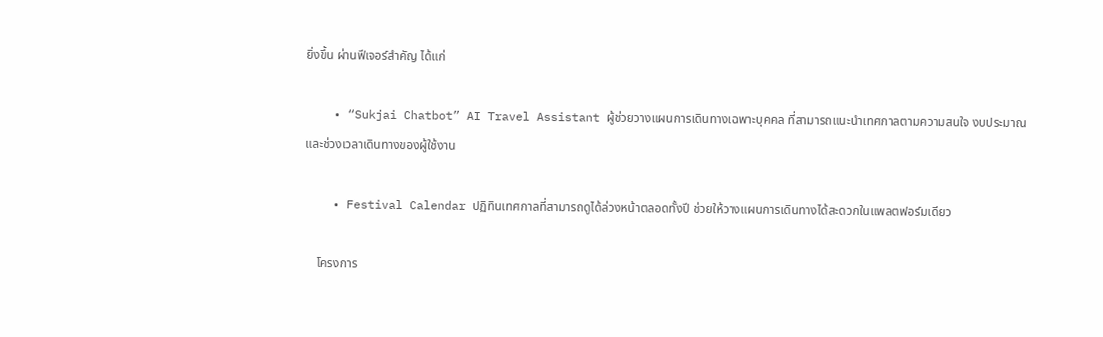ยิ่งขึ้น ผ่านฟีเจอร์สำคัญ ได้แก่

    • “Sukjai Chatbot” AI Travel Assistant ผู้ช่วยวางแผนการเดินทางเฉพาะบุคคล ที่สามารถแนะนำเทศกาลตามความสนใจ งบประมาณ และช่วงเวลาเดินทางของผู้ใช้งาน

    • Festival Calendar ปฏิทินเทศกาลที่สามารถดูได้ล่วงหน้าตลอดทั้งปี ช่วยให้วางแผนการเดินทางได้สะดวกในแพลตฟอร์มเดียว

    โครงการ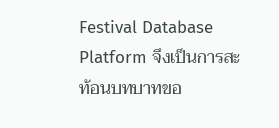Festival Database Platform จึงเป็นการสะท้อนบทบาทขอ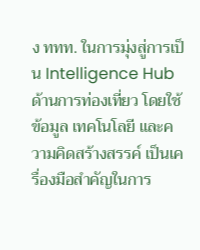ง ททท. ในการมุ่งสู่การเป็น Intelligence Hub ด้านการท่องเที่ยว โดยใช้ข้อมูล เทคโนโลยี และความคิดสร้างสรรค์ เป็นเครื่องมือสำคัญในการ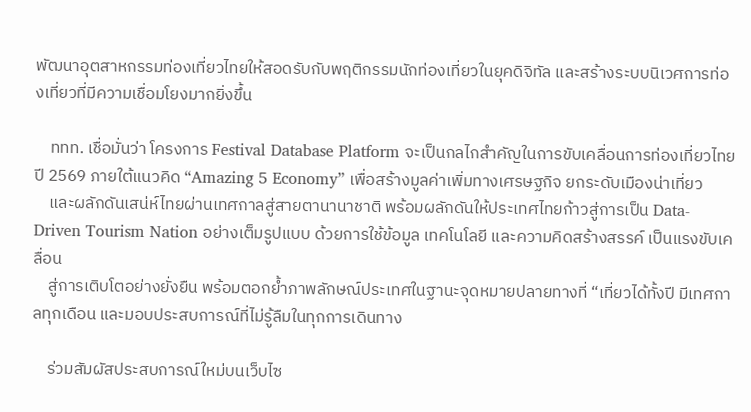พัฒนาอุตสาหกรรมท่องเที่ยวไทยให้สอดรับกับพฤติกรรมนักท่องเที่ยวในยุคดิจิทัล และสร้างระบบนิเวศการท่องเที่ยวที่มีความเชื่อมโยงมากยิ่งขึ้น

    ททท. เชื่อมั่นว่า โครงการ Festival Database Platform จะเป็นกลไกสำคัญในการขับเคลื่อนการท่องเที่ยวไทยปี 2569 ภายใต้แนวคิด “Amazing 5 Economy” เพื่อสร้างมูลค่าเพิ่มทางเศรษฐกิจ ยกระดับเมืองน่าเที่ยว
    และผลักดันเสน่ห์ไทยผ่านเทศกาลสู่สายตานานาชาติ พร้อมผลักดันให้ประเทศไทยก้าวสู่การเป็น Data-Driven Tourism Nation อย่างเต็มรูปแบบ ด้วยการใช้ข้อมูล เทคโนโลยี และความคิดสร้างสรรค์ เป็นแรงขับเคลื่อน
    สู่การเติบโตอย่างยั่งยืน พร้อมตอกย้ำภาพลักษณ์ประเทศในฐานะจุดหมายปลายทางที่ “เที่ยวได้ทั้งปี มีเทศกาลทุกเดือน และมอบประสบการณ์ที่ไม่รู้ลืมในทุกการเดินทาง

    ร่วมสัมผัสประสบการณ์ใหม่บนเว็บไซ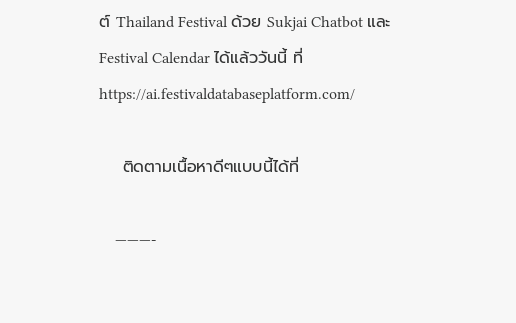ต์ Thailand Festival ด้วย Sukjai Chatbot และ Festival Calendar ได้แล้ววันนี้ ที่ https://ai.festivaldatabaseplatform.com/

    ติดตามเนื้อหาดีๆแบบนี้ได้ที่

    ———-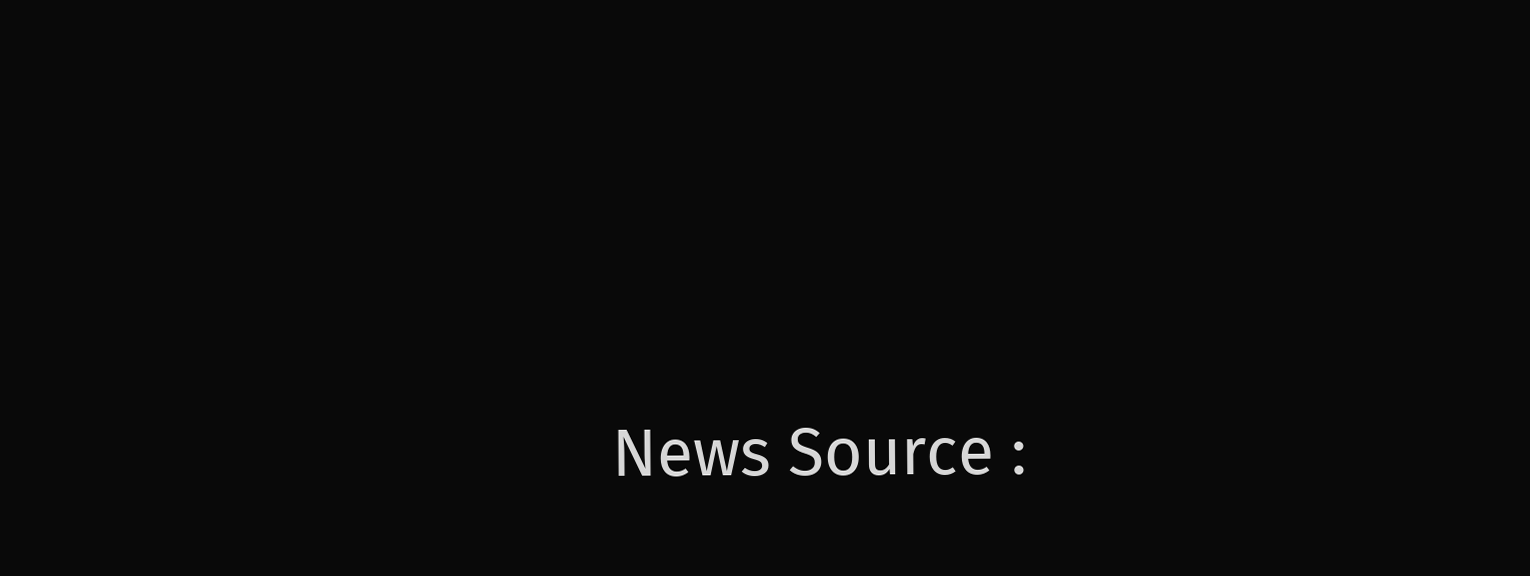News Source :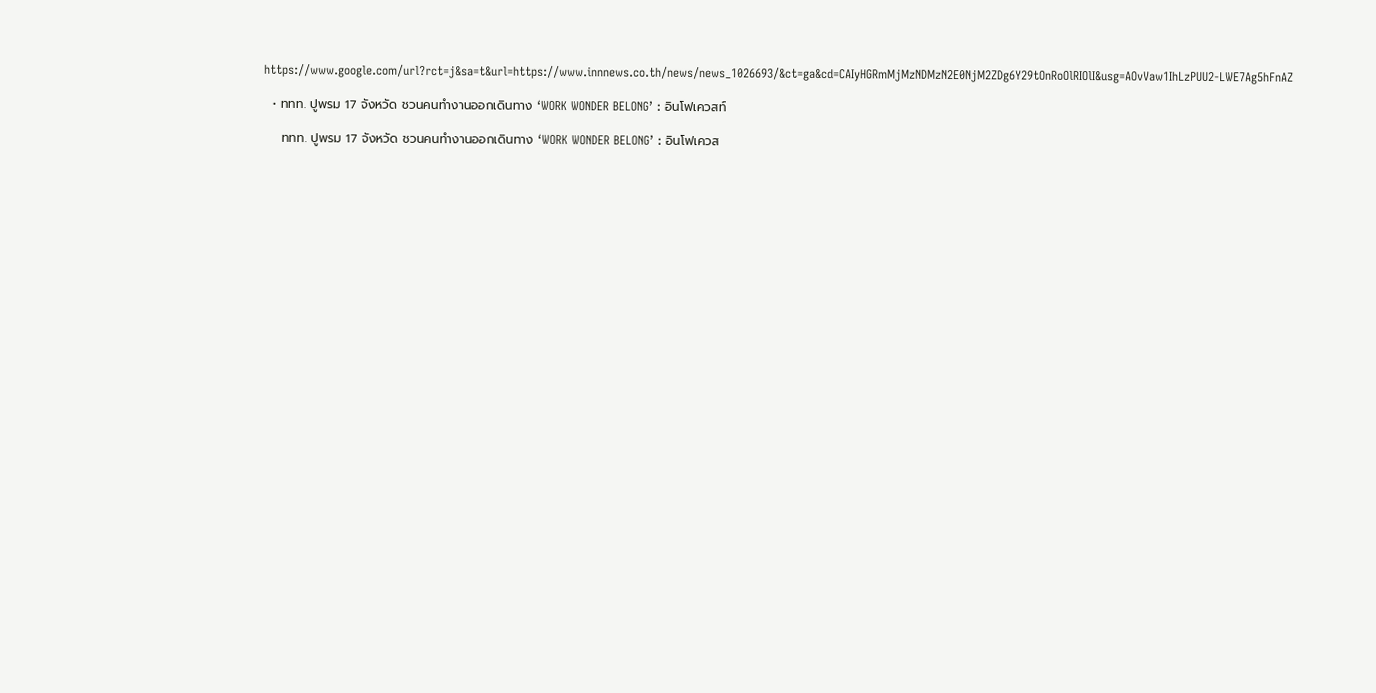https://www.google.com/url?rct=j&sa=t&url=https://www.innnews.co.th/news/news_1026693/&ct=ga&cd=CAIyHGRmMjMzNDMzN2E0NjM2ZDg6Y29tOnRoOlRIOlI&usg=AOvVaw1IhLzPUU2-LWE7Ag5hFnAZ

  • ททท. ปูพรม 17 จังหวัด ชวนคนทำงานออกเดินทาง ‘WORK WONDER BELONG’ : อินโฟเควสท์

    ททท. ปูพรม 17 จังหวัด ชวนคนทำงานออกเดินทาง ‘WORK WONDER BELONG’ : อินโฟเควส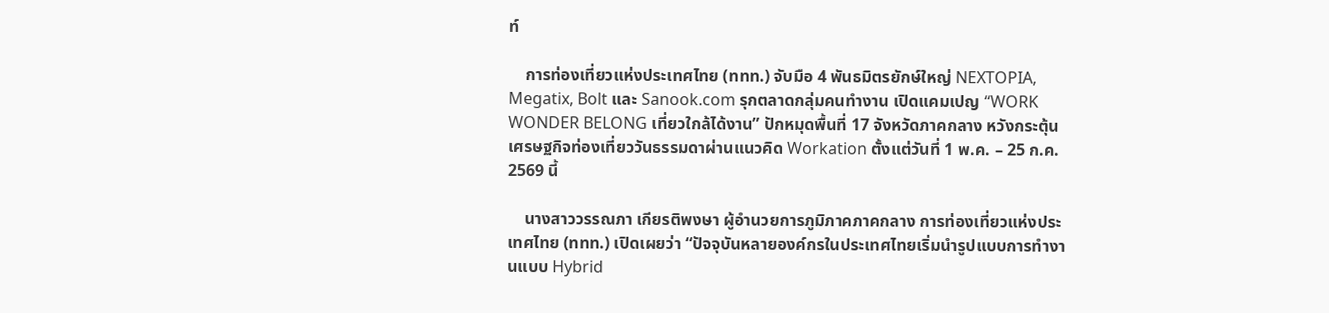ท์

    การท่องเที่ยวแห่งประเทศไทย (ททท.) จับมือ 4 พันธมิตรยักษ์ใหญ่ NEXTOPIA, Megatix, Bolt และ Sanook.com รุกตลาดกลุ่มคนทำงาน เปิดแคมเปญ “WORK WONDER BELONG เที่ยวใกล้ได้งาน” ปักหมุดพื้นที่ 17 จังหวัดภาคกลาง หวังกระตุ้นเศรษฐกิจท่องเที่ยววันธรรมดาผ่านแนวคิด Workation ตั้งแต่วันที่ 1 พ.ค. – 25 ก.ค. 2569 นี้

    นางสาววรรณภา เกียรติพงษา ผู้อำนวยการภูมิภาคภาคกลาง การท่องเที่ยวแห่งประเทศไทย (ททท.) เปิดเผยว่า “ปัจจุบันหลายองค์กรในประเทศไทยเริ่มนำรูปแบบการทำงานแบบ Hybrid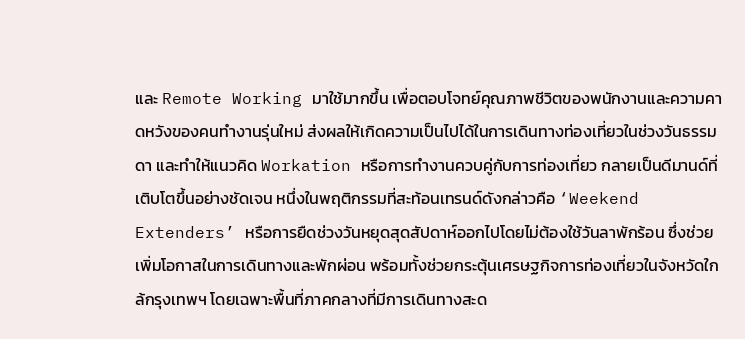และ Remote Working มาใช้มากขึ้น เพื่อตอบโจทย์คุณภาพชีวิตของพนักงานและความคาดหวังของคนทำงานรุ่นใหม่ ส่งผลให้เกิดความเป็นไปได้ในการเดินทางท่องเที่ยวในช่วงวันธรรมดา และทำให้แนวคิด Workation หรือการทำงานควบคู่กับการท่องเที่ยว กลายเป็นดีมานด์ที่เติบโตขึ้นอย่างชัดเจน หนึ่งในพฤติกรรมที่สะท้อนเทรนด์ดังกล่าวคือ ‘Weekend Extenders’ หรือการยืดช่วงวันหยุดสุดสัปดาห์ออกไปโดยไม่ต้องใช้วันลาพักร้อน ซึ่งช่วยเพิ่มโอกาสในการเดินทางและพักผ่อน พร้อมทั้งช่วยกระตุ้นเศรษฐกิจการท่องเที่ยวในจังหวัดใกล้กรุงเทพฯ โดยเฉพาะพื้นที่ภาคกลางที่มีการเดินทางสะด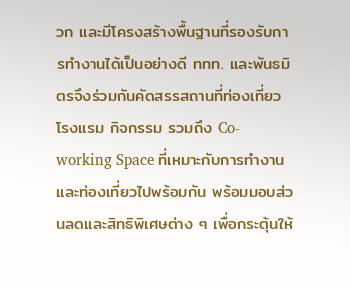วก และมีโครงสร้างพื้นฐานที่รองรับการทำงานได้เป็นอย่างดี ททท. และพันธมิตรจึงร่วมกันคัดสรรสถานที่ท่องเที่ยว โรงแรม กิจกรรม รวมถึง Co-working Space ที่เหมาะกับการทำงานและท่องเที่ยวไปพร้อมกัน พร้อมมอบส่วนลดและสิทธิพิเศษต่าง ๆ เพื่อกระตุ้นให้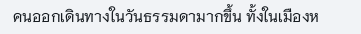คนออกเดินทางในวันธรรมดามากขึ้น ทั้งในเมืองห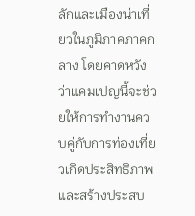ลักและเมืองน่าเที่ยวในภูมิภาคภาคกลาง โดยคาดหวังว่าแคมเปญนี้จะช่วยให้การทำงานควบคู่กับการท่องเที่ยวเกิดประสิทธิภาพ และสร้างประสบ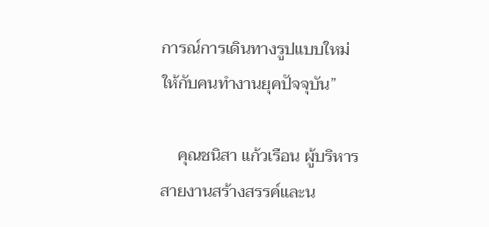การณ์การเดินทางรูปแบบใหม่ให้กับคนทำงานยุคปัจจุบัน”

    คุณชนิสา แก้วเรือน ผู้บริหารสายงานสร้างสรรค์และน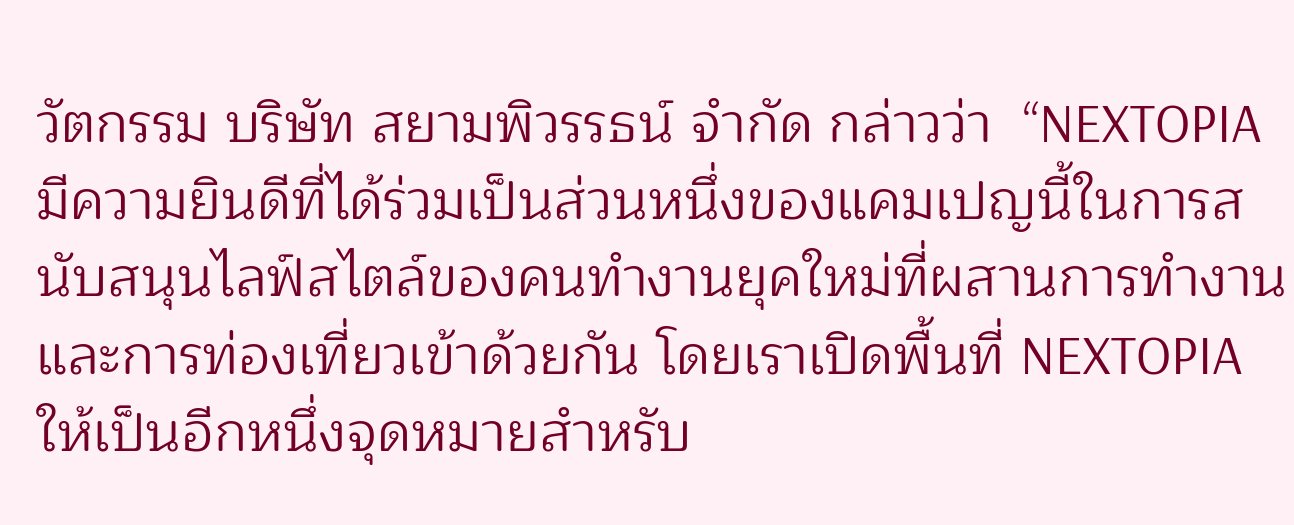วัตกรรม บริษัท สยามพิวรรธน์ จำกัด กล่าวว่า  “NEXTOPIA มีความยินดีที่ได้ร่วมเป็นส่วนหนึ่งของแคมเปญนี้ในการสนับสนุนไลฟ์สไตล์ของคนทำงานยุคใหม่ที่ผสานการทำงานและการท่องเที่ยวเข้าด้วยกัน โดยเราเปิดพื้นที่ NEXTOPIA ให้เป็นอีกหนึ่งจุดหมายสำหรับ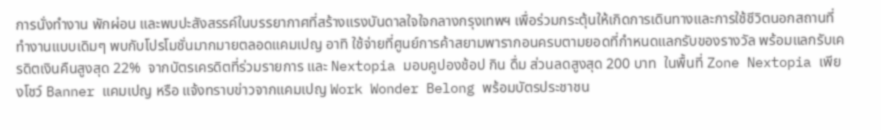การนั่งทำงาน พักผ่อน และพบปะสังสรรค์ในบรรยากาศที่สร้างแรงบันดาลใจใจกลางกรุงเทพฯ เพื่อร่วมกระตุ้นให้เกิดการเดินทางและการใช้ชีวิตนอกสถานที่ทำงานแบบเดิมๆ พบกับโปรโมชั่นมากมายตลอดแคมเปญ อาทิ ใช้จ่ายที่ศูนย์การค้าสยามพารากอนครบตามยอดที่กำหนดแลกรับของรางวัล พร้อมแลกรับเครดิตเงินคืนสูงสุด 22%  จากบัตรเครดิตที่ร่วมรายการ และ Nextopia มอบคูปองช้อป กิน ดื่ม ส่วนลดสูงสุด 200 บาท  ในพื้นที่ Zone Nextopia เพียงโชว์ Banner แคมเปญ หรือ แจ้งทราบข่าวจากแคมเปญ Work Wonder Belong พร้อมบัตรประชาชน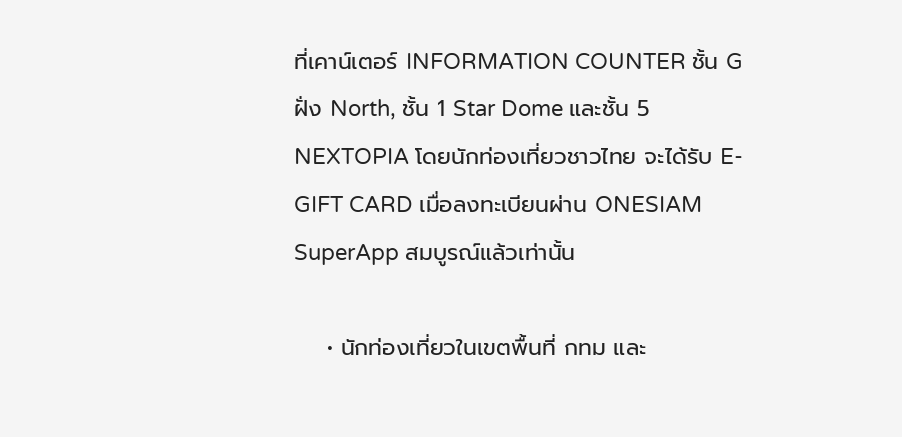ที่เคาน์เตอร์ INFORMATION COUNTER ชั้น G ฝั่ง North, ชั้น 1 Star Dome และชั้น 5 NEXTOPIA โดยนักท่องเที่ยวชาวไทย จะได้รับ E-GIFT CARD เมื่อลงทะเบียนผ่าน ONESIAM SuperApp สมบูรณ์แล้วเท่านั้น

    • นักท่องเที่ยวในเขตพื้นที่ กทม และ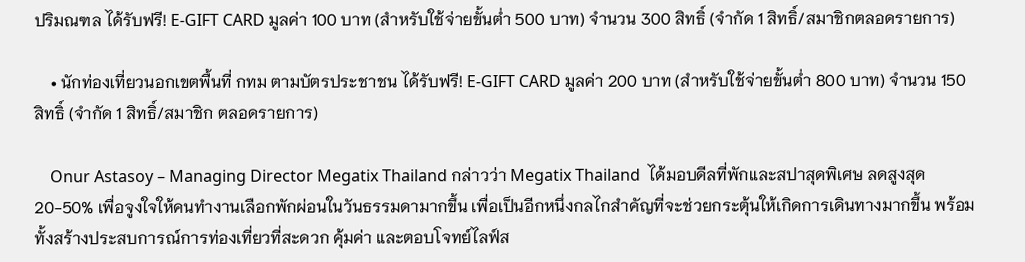ปริมณฑล ได้รับฟรี! E-GIFT CARD มูลค่า 100 บาท (สำหรับใช้จ่ายขั้นต่ำ 500 บาท) จำนวน 300 สิทธิ์ (จำกัด 1 สิทธิ์/สมาชิกตลอดรายการ)

    • นักท่องเที่ยวนอกเขตพื้นที่ กทม ตามบัตรประชาชน ได้รับฟรี! E-GIFT CARD มูลค่า 200 บาท (สำหรับใช้จ่ายขั้นต่ำ 800 บาท) จำนวน 150 สิทธิ์ (จำกัด 1 สิทธิ์/สมาชิก ตลอดรายการ)

    Onur Astasoy – Managing Director Megatix Thailand กล่าวว่า Megatix Thailand  ได้มอบดีลที่พักและสปาสุดพิเศษ ลดสูงสุด 20-50% เพื่อจูงใจให้คนทำงานเลือกพักผ่อนในวันธรรมดามากขึ้น เพื่อเป็นอีกหนึ่งกลไกสำคัญที่จะช่วยกระตุ้นให้เกิดการเดินทางมากขึ้น พร้อมทั้งสร้างประสบการณ์การท่องเที่ยวที่สะดวก คุ้มค่า และตอบโจทย์ไลฟ์ส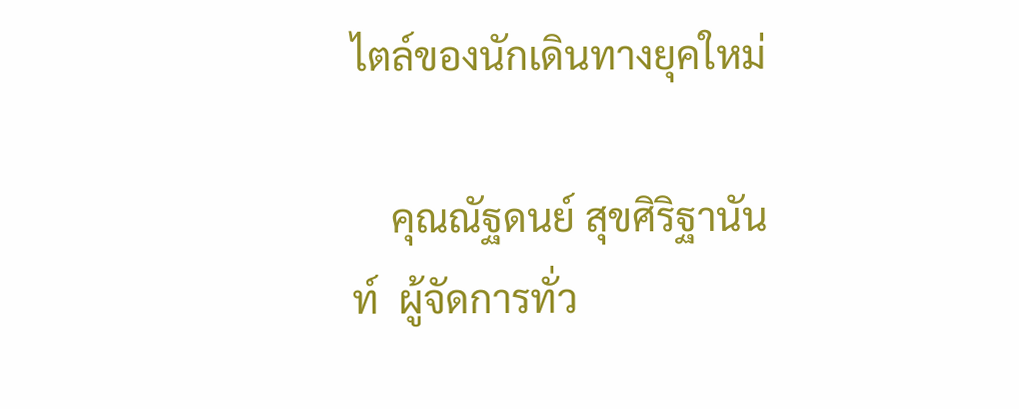ไตล์ของนักเดินทางยุคใหม่

    คุณณัฐดนย์ สุขศิริฐานันท์  ผู้จัดการทั่ว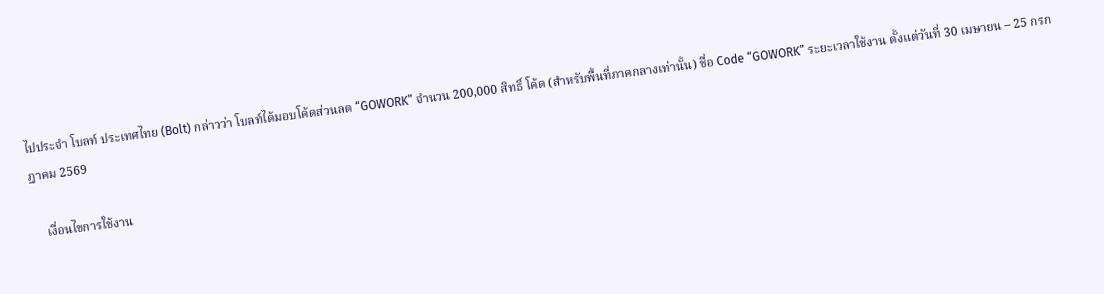ไปประจำ โบลท์ ประเทศไทย (Bolt) กล่าวว่า โบลท์ได้มอบโค้ดส่วนลด “GOWORK” จำนวน 200,000 สิทธิ์ โค้ด (สำหรับพื้นที่ภาคกลางเท่านั้น) ชื่อ Code “GOWORK” ระยะเวลาใช้งาน ตั้งแต่วันที่ 30 เมษายน – 25 กรกฎาคม 2569

    เงื่อนไขการใช้งาน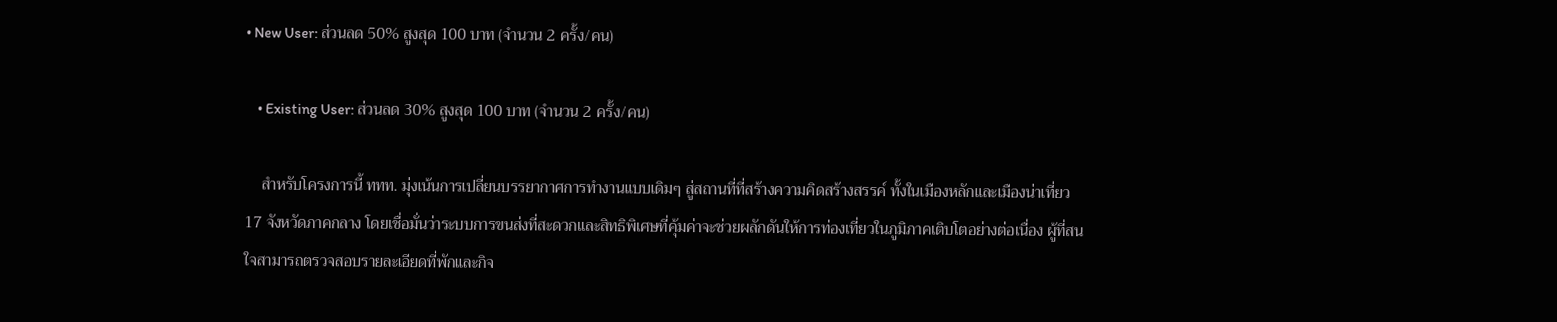• New User: ส่วนลด 50% สูงสุด 100 บาท (จำนวน 2 ครั้ง/คน)

    • Existing User: ส่วนลด 30% สูงสุด 100 บาท (จำนวน 2 ครั้ง/คน)

    สำหรับโครงการนี้ ททท. มุ่งเน้นการเปลี่ยนบรรยากาศการทำงานแบบเดิมๆ สู่สถานที่ที่สร้างความคิดสร้างสรรค์ ทั้งในเมืองหลักและเมืองน่าเที่ยว 17 จังหวัดภาคกลาง โดยเชื่อมั่นว่าระบบการขนส่งที่สะดวกและสิทธิพิเศษที่คุ้มค่าจะช่วยผลักดันให้การท่องเที่ยวในภูมิภาคเติบโตอย่างต่อเนื่อง ผู้ที่สนใจสามารถตรวจสอบรายละเอียดที่พักและกิจ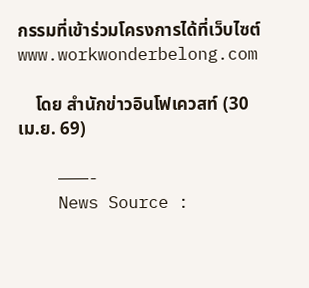กรรมที่เข้าร่วมโครงการได้ที่เว็บไซต์ www.workwonderbelong.com

    โดย สำนักข่าวอินโฟเควสท์ (30 เม.ย. 69)

    ———-
    News Source :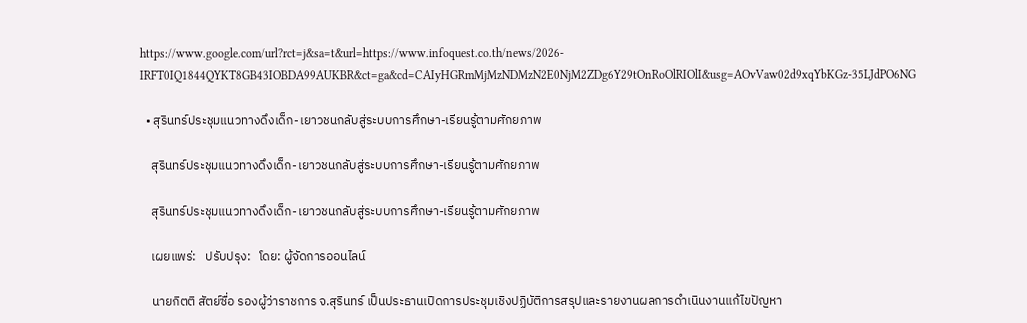https://www.google.com/url?rct=j&sa=t&url=https://www.infoquest.co.th/news/2026-IRFT0IQ1844QYKT8GB43IOBDA99AUKBR&ct=ga&cd=CAIyHGRmMjMzNDMzN2E0NjM2ZDg6Y29tOnRoOlRIOlI&usg=AOvVaw02d9xqYbKGz-35LJdPO6NG

  • สุรินทร์ประชุมแนวทางดึงเด็ก-เยาวชนกลับสู่ระบบการศึกษา-เรียนรู้ตามศักยภาพ

    สุรินทร์ประชุมแนวทางดึงเด็ก-เยาวชนกลับสู่ระบบการศึกษา-เรียนรู้ตามศักยภาพ

    สุรินทร์ประชุมแนวทางดึงเด็ก-เยาวชนกลับสู่ระบบการศึกษา-เรียนรู้ตามศักยภาพ

    เผยแพร่:   ปรับปรุง:   โดย: ผู้จัดการออนไลน์

    นายกิตติ สัตย์ซื่อ รองผู้ว่าราชการ จ.สุรินทร์ เป็นประธานเปิดการประชุมเชิงปฏิบัติการสรุปและรายงานผลการดำเนินงานแก้ไขปัญหา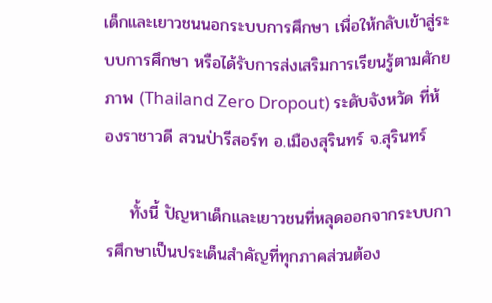เด็กและเยาวชนนอกระบบการศึกษา เพื่อให้กลับเข้าสู่ระบบการศึกษา หรือได้รับการส่งเสริมการเรียนรู้ตามศักยภาพ (Thailand Zero Dropout) ระดับจังหวัด ที่ห้องราชาวดี สวนป่ารีสอร์ท อ.เมืองสุรินทร์ จ.สุรินทร์

    ทั้งนี้ ปัญหาเด็กและเยาวชนที่หลุดออกจากระบบการศึกษาเป็นประเด็นสำคัญที่ทุกภาคส่วนต้อง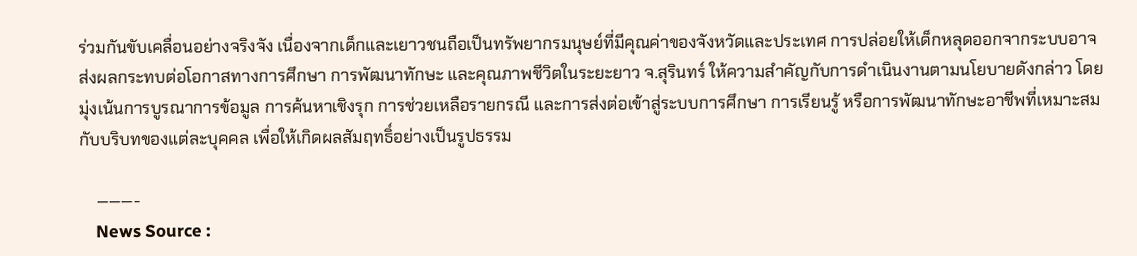ร่วมกันขับเคลื่อนอย่างจริงจัง เนื่องจากเด็กและเยาวชนถือเป็นทรัพยากรมนุษย์ที่มีคุณค่าของจังหวัดและประเทศ การปล่อยให้เด็กหลุดออกจากระบบอาจส่งผลกระทบต่อโอกาสทางการศึกษา การพัฒนาทักษะ และคุณภาพชีวิตในระยะยาว จ.สุรินทร์ ให้ความสำคัญกับการดำเนินงานตามนโยบายดังกล่าว โดยมุ่งเน้นการบูรณาการข้อมูล การค้นหาเชิงรุก การช่วยเหลือรายกรณี และการส่งต่อเข้าสู่ระบบการศึกษา การเรียนรู้ หรือการพัฒนาทักษะอาชีพที่เหมาะสมกับบริบทของแต่ละบุคคล เพื่อให้เกิดผลสัมฤทธิ์อย่างเป็นรูปธรรม

    ———-
    News Source :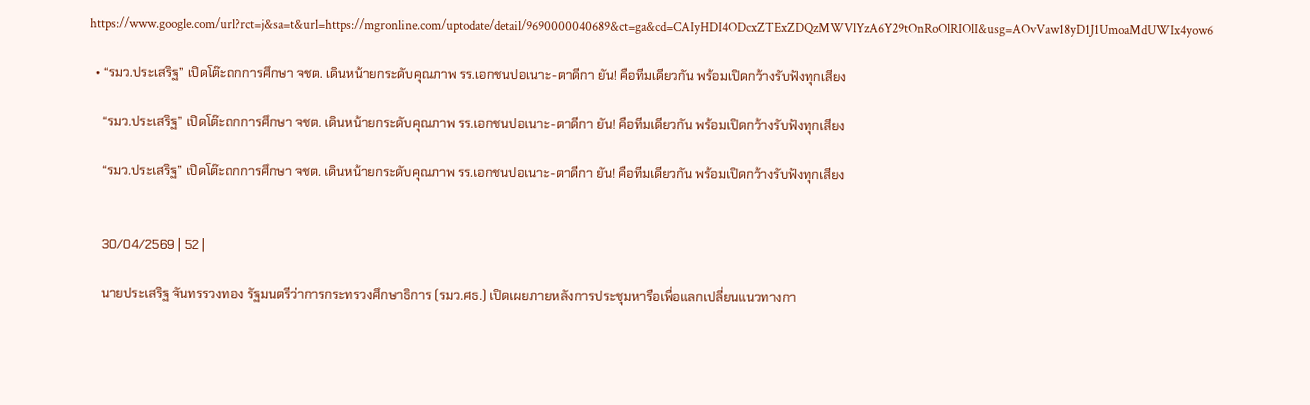https://www.google.com/url?rct=j&sa=t&url=https://mgronline.com/uptodate/detail/9690000040689&ct=ga&cd=CAIyHDI4ODcxZTExZDQzMWVlYzA6Y29tOnRoOlRIOlI&usg=AOvVaw18yD1J1UmoaMdUWIx4yow6

  • “รมว.ประเสริฐ” เปิดโต๊ะถกการศึกษา จชต. เดินหน้ายกระดับคุณภาพ รร.เอกชนปอเนาะ-ตาดีกา ยัน! คือทีมเดียวกัน พร้อมเปิดกว้างรับฟังทุกเสียง

    “รมว.ประเสริฐ” เปิดโต๊ะถกการศึกษา จชต. เดินหน้ายกระดับคุณภาพ รร.เอกชนปอเนาะ-ตาดีกา ยัน! คือทีมเดียวกัน พร้อมเปิดกว้างรับฟังทุกเสียง

    “รมว.ประเสริฐ” เปิดโต๊ะถกการศึกษา จชต. เดินหน้ายกระดับคุณภาพ รร.เอกชนปอเนาะ-ตาดีกา ยัน! คือทีมเดียวกัน พร้อมเปิดกว้างรับฟังทุกเสียง


    30/04/2569 | 52 |

    นายประเสริฐ จันทรรวงทอง รัฐมนตรีว่าการกระทรวงศึกษาธิการ (รมว.ศธ.) เปิดเผยภายหลังการประชุมหารือเพื่อแลกเปลี่ยนแนวทางกา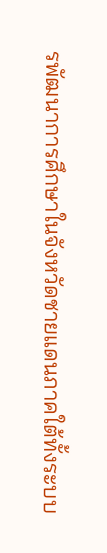รพัฒนาการศึกษาในจังหวัดชายแดนภาคใต้ทั้งระบบ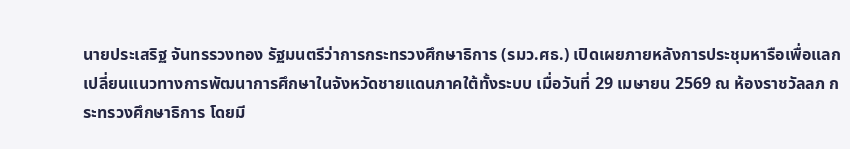นายประเสริฐ จันทรรวงทอง รัฐมนตรีว่าการกระทรวงศึกษาธิการ (รมว.ศธ.) เปิดเผยภายหลังการประชุมหารือเพื่อแลกเปลี่ยนแนวทางการพัฒนาการศึกษาในจังหวัดชายแดนภาคใต้ทั้งระบบ เมื่อวันที่ 29 เมษายน 2569 ณ ห้องราชวัลลภ กระทรวงศึกษาธิการ โดยมี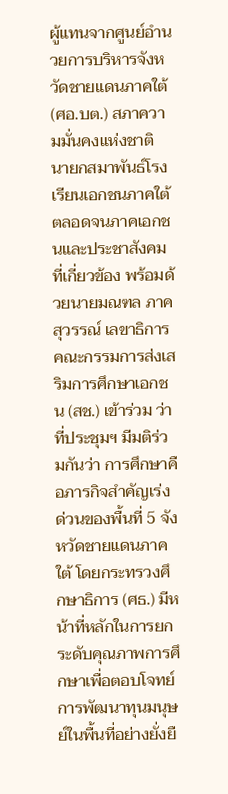ผู้แทนจากศูนย์อำนวยการบริหารจังหวัดชายแดนภาคใต้ (ศอ.บต.) สภาความมั่นคงแห่งชาติ นายกสมาพันธ์โรงเรียนเอกชนภาคใต้ ตลอดจนภาคเอกชนและประชาสังคมที่เกี่ยวข้อง พร้อมด้วยนายมณฑล ภาคสุวรรณ์ เลขาธิการคณะกรรมการส่งเสริมการศึกษาเอกชน (สช.) เข้าร่วม ว่า ที่ประชุมฯ มีมติร่วมกันว่า การศึกษาคือภารกิจสำคัญเร่งด่วนของพื้นที่ 5 จังหวัดชายแดนภาคใต้ โดยกระทรวงศึกษาธิการ (ศธ.) มีหน้าที่หลักในการยกระดับคุณภาพการศึกษาเพื่อตอบโจทย์การพัฒนาทุนมนุษย์ในพื้นที่อย่างยั่งยื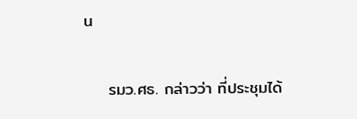น

    รมว.ศธ. กล่าวว่า ที่ประชุมได้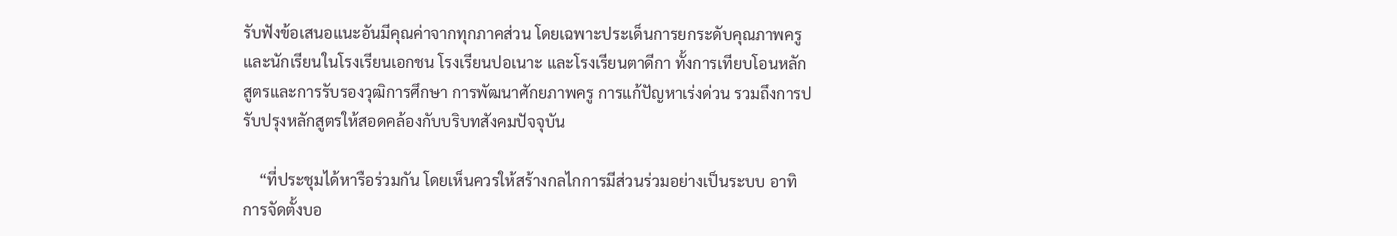รับฟังข้อเสนอแนะอันมีคุณค่าจากทุกภาคส่วน โดยเฉพาะประเด็นการยกระดับคุณภาพครูและนักเรียนในโรงเรียนเอกชน โรงเรียนปอเนาะ และโรงเรียนตาดีกา ทั้งการเทียบโอนหลักสูตรและการรับรองวุฒิการศึกษา การพัฒนาศักยภาพครู การแก้ปัญหาเร่งด่วน รวมถึงการปรับปรุงหลักสูตรให้สอดคล้องกับบริบทสังคมปัจจุบัน

    “ที่ประชุมได้หารือร่วมกัน โดยเห็นควรให้สร้างกลไกการมีส่วนร่วมอย่างเป็นระบบ อาทิ การจัดตั้งบอ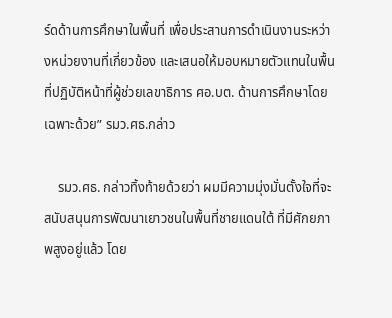ร์ดด้านการศึกษาในพื้นที่ เพื่อประสานการดำเนินงานระหว่างหน่วยงานที่เกี่ยวข้อง และเสนอให้มอบหมายตัวแทนในพื้นที่ปฏิบัติหน้าที่ผู้ช่วยเลขาธิการ ศอ.บต. ด้านการศึกษาโดยเฉพาะด้วย” รมว.ศธ.กล่าว

    รมว.ศธ. กล่าวทิ้งท้ายด้วยว่า ผมมีความมุ่งมั่นตั้งใจที่จะสนับสนุนการพัฒนาเยาวชนในพื้นที่ชายแดนใต้ ที่มีศักยภาพสูงอยู่แล้ว โดย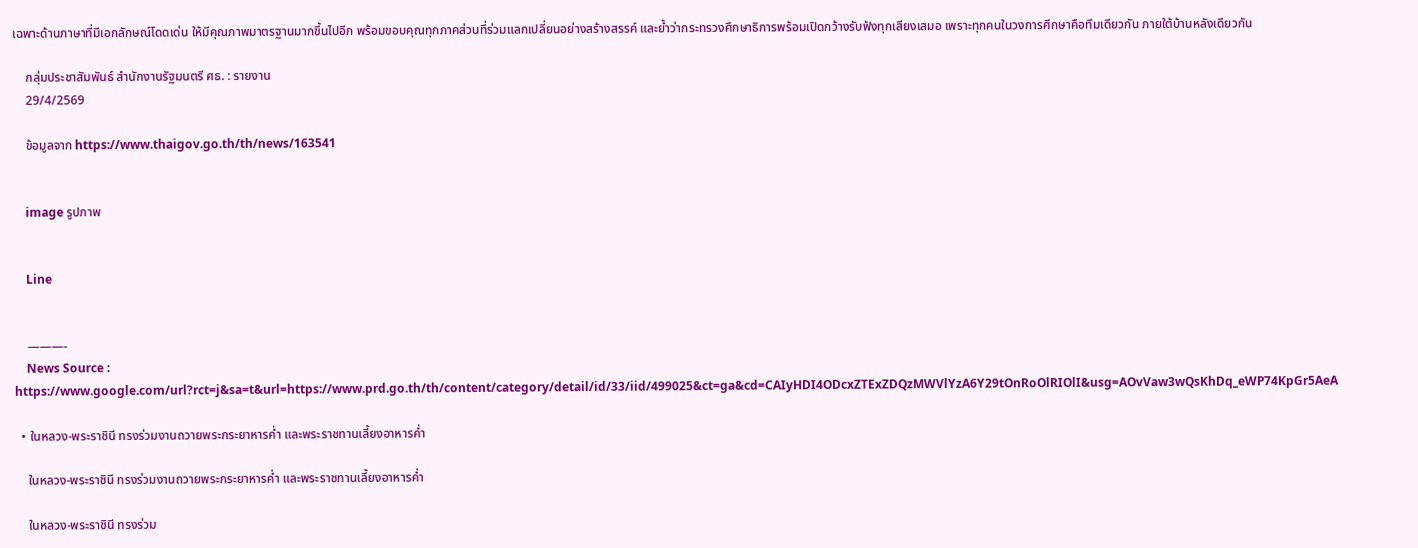เฉพาะด้านภาษาที่มีเอกลักษณ์โดดเด่น ให้มีคุณภาพมาตรฐานมากขึ้นไปอีก พร้อมขอบคุณทุกภาคส่วนที่ร่วมแลกเปลี่ยนอย่างสร้างสรรค์ และย้ำว่ากระทรวงศึกษาธิการพร้อมเปิดกว้างรับฟังทุกเสียงเสมอ เพราะทุกคนในวงการศึกษาคือทีมเดียวกัน ภายใต้บ้านหลังเดียวกัน

    กลุ่มประชาสัมพันธ์ สำนักงานรัฐมนตรี ศธ. : รายงาน
    29/4/2569

    ข้อมูลจาก https://www.thaigov.go.th/th/news/163541


    image รูปภาพ


    Line


    ———-
    News Source : https://www.google.com/url?rct=j&sa=t&url=https://www.prd.go.th/th/content/category/detail/id/33/iid/499025&ct=ga&cd=CAIyHDI4ODcxZTExZDQzMWVlYzA6Y29tOnRoOlRIOlI&usg=AOvVaw3wQsKhDq_eWP74KpGr5AeA

  • ในหลวง-พระราชินี ทรงร่วมงานถวายพระกระยาหารค่ำ และพระราชทานเลี้ยงอาหารค่ำ

    ในหลวง-พระราชินี ทรงร่วมงานถวายพระกระยาหารค่ำ และพระราชทานเลี้ยงอาหารค่ำ

    ในหลวง-พระราชินี ทรงร่วม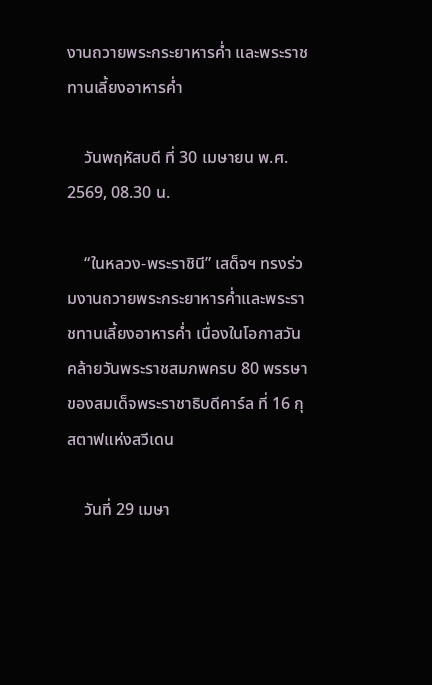งานถวายพระกระยาหารค่ำ และพระราชทานเลี้ยงอาหารค่ำ

    วันพฤหัสบดี ที่ 30 เมษายน พ.ศ. 2569, 08.30 น.

    “ในหลวง-พระราชินี” เสด็จฯ ทรงร่วมงานถวายพระกระยาหารค่ำและพระราชทานเลี้ยงอาหารค่ำ เนื่องในโอกาสวันคล้ายวันพระราชสมภพครบ 80 พรรษา ของสมเด็จพระราชาธิบดีคาร์ล ที่ 16 กุสตาฟแห่งสวีเดน

    วันที่ 29 เมษา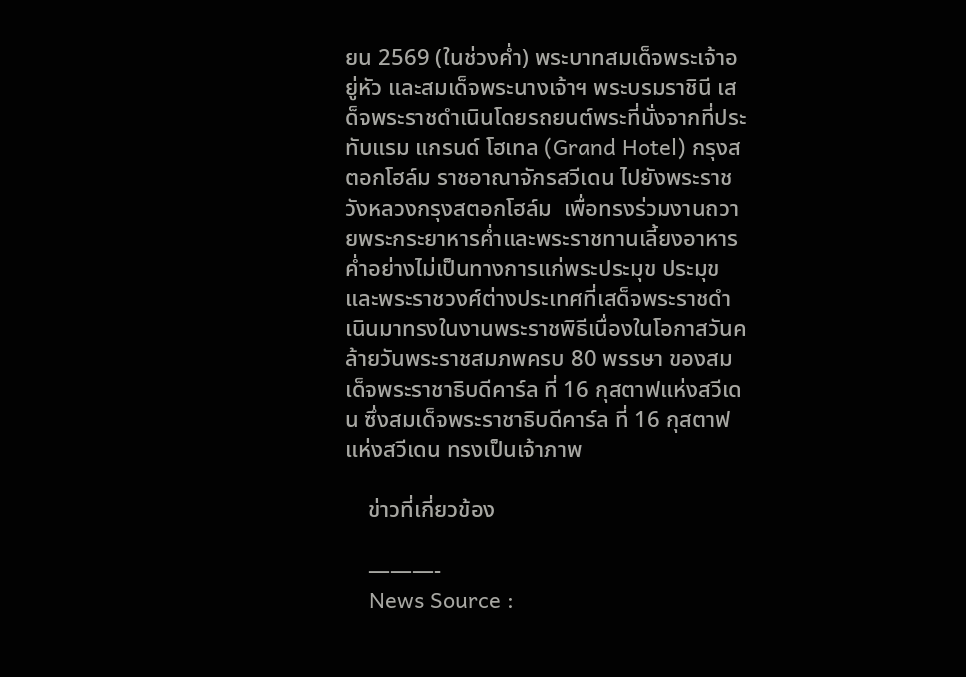ยน 2569 (ในช่วงค่ำ) พระบาทสมเด็จพระเจ้าอยู่หัว และสมเด็จพระนางเจ้าฯ พระบรมราชินี เสด็จพระราชดำเนินโดยรถยนต์พระที่นั่งจากที่ประทับแรม แกรนด์ โฮเทล (Grand Hotel) กรุงสตอกโฮล์ม ราชอาณาจักรสวีเดน ไปยังพระราชวังหลวงกรุงสตอกโฮล์ม  เพื่อทรงร่วมงานถวายพระกระยาหารค่ำและพระราชทานเลี้ยงอาหารค่ำอย่างไม่เป็นทางการแก่พระประมุข ประมุข และพระราชวงศ์ต่างประเทศที่เสด็จพระราชดำเนินมาทรงในงานพระราชพิธีเนื่องในโอกาสวันคล้ายวันพระราชสมภพครบ 80 พรรษา ของสมเด็จพระราชาธิบดีคาร์ล ที่ 16 กุสตาฟแห่งสวีเดน ซึ่งสมเด็จพระราชาธิบดีคาร์ล ที่ 16 กุสตาฟแห่งสวีเดน ทรงเป็นเจ้าภาพ

    ข่าวที่เกี่ยวข้อง

    ———-
    News Source :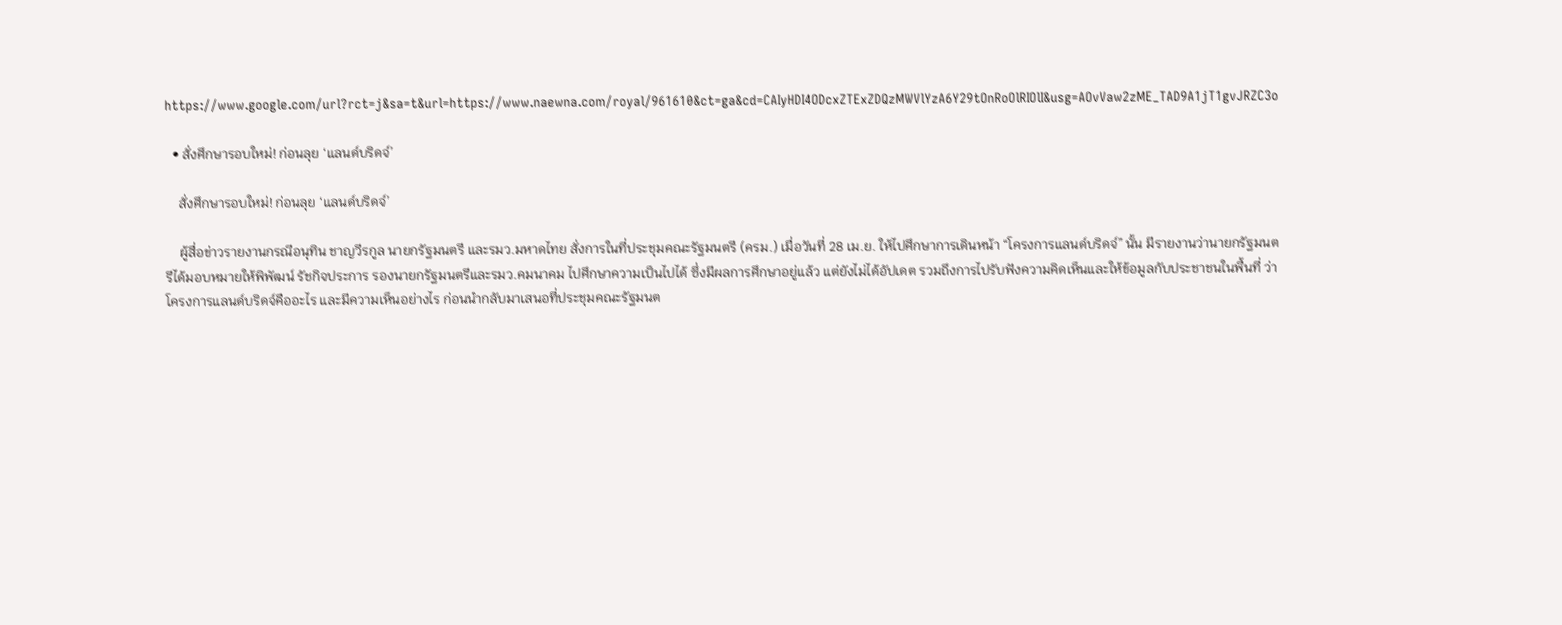https://www.google.com/url?rct=j&sa=t&url=https://www.naewna.com/royal/961610&ct=ga&cd=CAIyHDI4ODcxZTExZDQzMWVlYzA6Y29tOnRoOlRIOlI&usg=AOvVaw2zME_TAD9A1jT1gvJRZC3o

  • สั่งศึกษารอบใหม่! ก่อนลุย ‘แลนด์บริดจ์’

    สั่งศึกษารอบใหม่! ก่อนลุย ‘แลนด์บริดจ์’

    ผู้สื่อข่าวรายงานกรณีอนุทิน ชาญวีรกูล นายกรัฐมนตรี และรมว.มหาดไทย สั่งการในที่ประชุมคณะรัฐมนตรี (ครม.) เมื่อวันที่ 28 เม.ย. ให้ไปศึกษาการเดินหน้า “โครงการแลนด์บริดจ์” นั้น มีรายงานว่านายกรัฐมนตรีได้มอบหมายให้พิพัฒน์ รัชกิจประการ รองนายกรัฐมนตรีและรมว.คมนาคม ไปศึกษาความเป็นไปได้ ซึ่งมีผลการศึกษาอยู่แล้ว แต่ยังไม่ได้อัปเดต รวมถึงการไปรับฟังความคิดเห็นและให้ข้อมูลกับประชาชนในพื้นที่ ว่าโครงการแลนด์บริดจ์คืออะไร และมีความเห็นอย่างไร ก่อนนำกลับมาเสนอที่ประชุมคณะรัฐมนต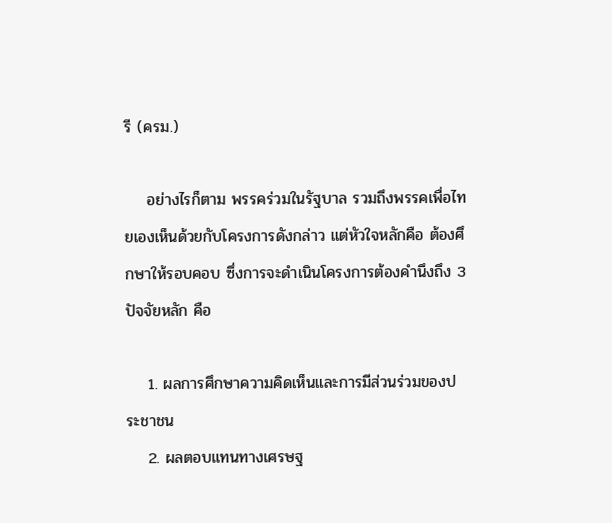รี (ครม.)

    อย่างไรก็ตาม พรรคร่วมในรัฐบาล รวมถึงพรรคเพื่อไทยเองเห็นด้วยกับโครงการดังกล่าว แต่หัวใจหลักคือ ต้องศึกษาให้รอบคอบ ซึ่งการจะดำเนินโครงการต้องคำนึงถึง 3 ปัจจัยหลัก คือ

    1. ผลการศึกษาความคิดเห็นและการมีส่วนร่วมของประชาชน
    2. ผลตอบแทนทางเศรษฐ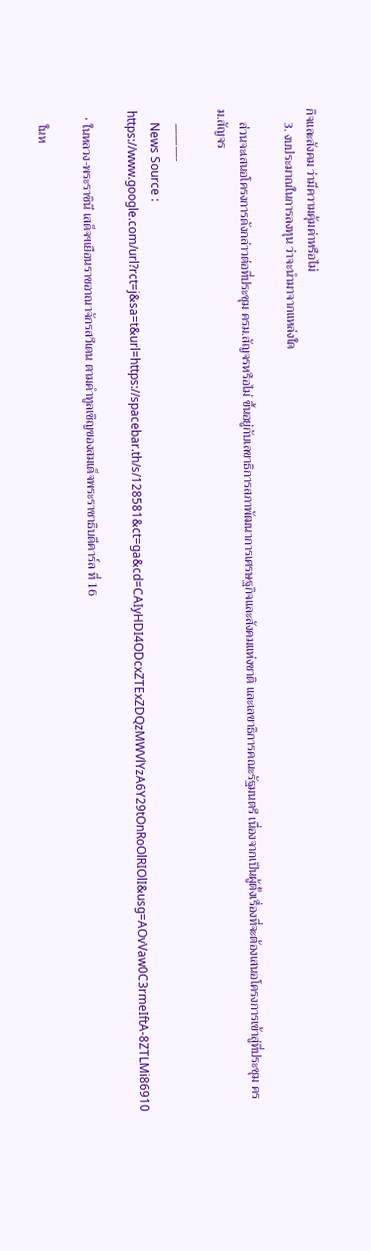กิจและสังคม ว่ามีความคุ้มค่าหรือไม่
    3. งบประมาณในการลงทุน ว่าจะนำมาจากแหล่งใด

    ส่วนจะเสนอโครงการดังกล่าวต่อที่ประชุม ครม.สัญจรหรือไม่ ขึ้นอยู่กับเลขาธิการสภาพัฒนาการเศรษฐกิจและสังคมแห่งชาติ และเลขาธิการคณะรัฐมนตรี เนื่องจากเป็นผู้ตั้งเรื่องที่จะต้องเสนอโครงการเข้าสู่ที่ประชุม ครม.สัญจร

    ———-
    News Source : https://www.google.com/url?rct=j&sa=t&url=https://spacebar.th/s/128581&ct=ga&cd=CAIyHDI4ODcxZTExZDQzMWVlYzA6Y29tOnRoOlRIOlI&usg=AOvVaw0C3rmeIftA-8ZTLMi86910

  • ในหลวง-พระราชินี เสด็จฯเยือนราชอาณาจักรสวีเดน ตามคำทูลเชิญของสมเด็จพระราชาธิบดีคาร์ล ที่ 16

    ในห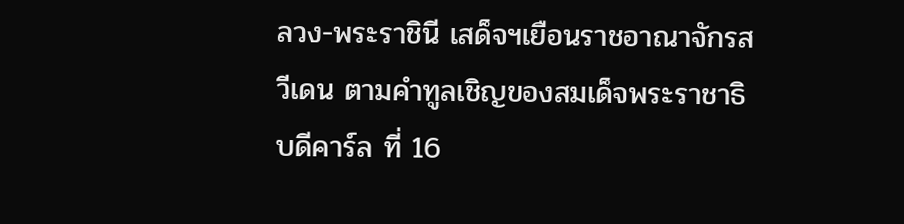ลวง-พระราชินี เสด็จฯเยือนราชอาณาจักรสวีเดน ตามคำทูลเชิญของสมเด็จพระราชาธิบดีคาร์ล ที่ 16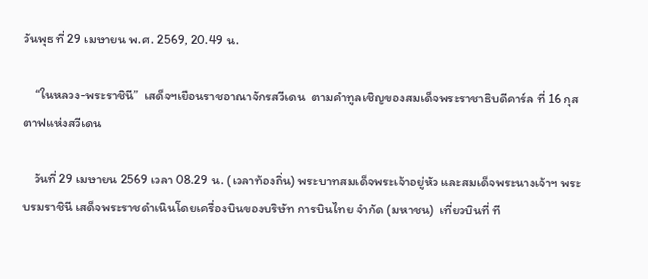วันพุธ ที่ 29 เมษายน พ.ศ. 2569, 20.49 น.

    “ในหลวง-พระราชินี”  เสด็จฯเยือนราชอาณาจักรสวีเดน  ตามคำทูลเชิญของสมเด็จพระราชาธิบดีคาร์ล ที่ 16 กุสตาฟแห่งสวีเดน

    วันที่ 29 เมษายน 2569 เวลา 08.29 น. (เวลาท้องถิ่น) พระบาทสมเด็จพระเจ้าอยู่หัว และสมเด็จพระนางเจ้าฯ พระบรมราชินี เสด็จพระราชดำเนินโดยเครื่องบินของบริษัท การบินไทย จำกัด (มหาชน)  เที่ยวบินที่ ที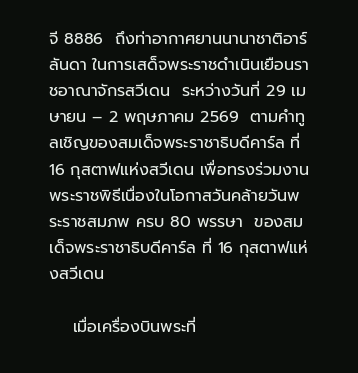จี 8886  ถึงท่าอากาศยานนานาชาติอาร์ลันดา ในการเสด็จพระราชดำเนินเยือนราชอาณาจักรสวีเดน  ระหว่างวันที่ 29 เมษายน – 2 พฤษภาคม 2569  ตามคำทูลเชิญของสมเด็จพระราชาธิบดีคาร์ล ที่ 16 กุสตาฟแห่งสวีเดน เพื่อทรงร่วมงานพระราชพิธีเนื่องในโอกาสวันคล้ายวันพระราชสมภพ ครบ 80 พรรษา  ของสมเด็จพระราชาธิบดีคาร์ล ที่ 16 กุสตาฟแห่งสวีเดน

    เมื่อเครื่องบินพระที่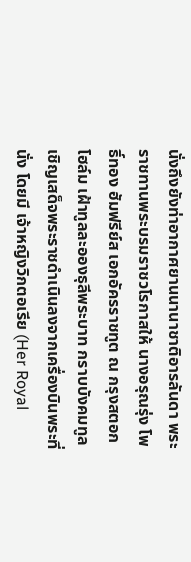นั่งถึงยังท่าอากาศยานนานาชาติอารลันดา พระราชทานพระบรมราชวโรกาสให้ นางอรุณรุ่ง โพธิ์ทอง ฮัมฟรีย์ส เอกอัครราชทูต ณ กรุงสตอกโฮล์ม เฝ้าทูลละอองธุลีพระบาท กราบบังคมทูลเชิญเสด็จพระราชดำเนินลงจากเครื่องบินพระที่นั่ง โดยมี เจ้าหญิงวิกตอเรีย (Her Royal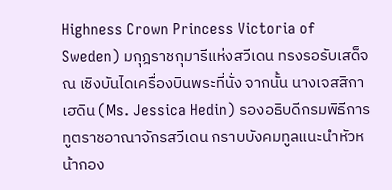Highness Crown Princess Victoria of Sweden) มกุฎราชกุมารีแห่งสวีเดน ทรงรอรับเสด็จ ณ เชิงบันไดเครื่องบินพระที่นั่ง จากนั้น นางเจสสิกา เฮดิน (Ms. Jessica Hedin) รองอธิบดีกรมพิธีการทูตราชอาณาจักรสวีเดน กราบบังคมทูลแนะนำหัวหน้ากอง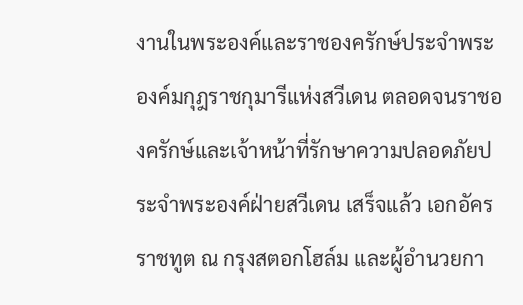งานในพระองค์และราชองครักษ์ประจำพระองค์มกุฎราชกุมารีแห่งสวีเดน ตลอดจนราชองครักษ์และเจ้าหน้าที่รักษาความปลอดภัยประจำพระองค์ฝ่ายสวีเดน เสร็จแล้ว เอกอัครราชทูต ณ กรุงสตอกโฮล์ม และผู้อำนวยกา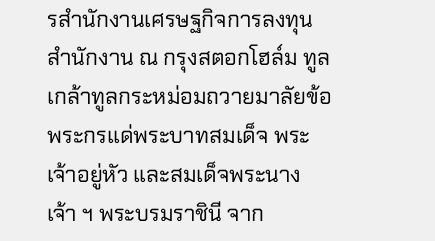รสำนักงานเศรษฐกิจการลงทุนสำนักงาน ณ กรุงสตอกโฮล์ม ทูลเกล้าทูลกระหม่อมถวายมาลัยข้อพระกรแด่พระบาทสมเด็จ พระเจ้าอยู่หัว และสมเด็จพระนางเจ้า ฯ พระบรมราชินี จาก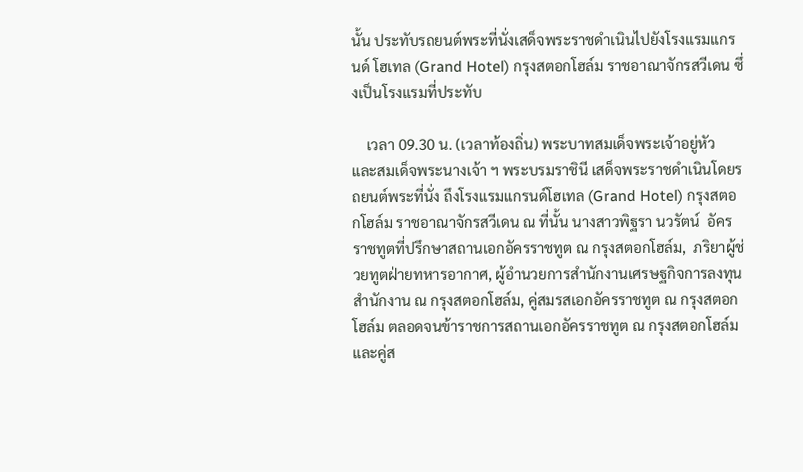นั้น ประทับรถยนต์พระที่นั่งเสด็จพระราชดำเนินไปยังโรงแรมแกรนด์ โฮเทล (Grand Hotel) กรุงสตอกโฮล์ม ราชอาณาจักรสวีเดน ซึ่งเป็นโรงแรมที่ประทับ

    เวลา 09.30 น. (เวลาท้องถิ่น) พระบาทสมเด็จพระเจ้าอยู่หัว  และสมเด็จพระนางเจ้า ฯ พระบรมราชินี เสด็จพระราชดำเนินโดยรถยนต์พระที่นั่ง ถึงโรงแรมแกรนด์โฮเทล (Grand Hotel) กรุงสตอกโฮล์ม ราชอาณาจักรสวีเดน ณ ที่นั้น นางสาวพิฐรา นวรัตน์  อัครราชทูตที่ปรึกษาสถานเอกอัครราชทูต ณ กรุงสตอกโฮล์ม,  ภริยาผู้ช่วยทูตฝ่ายทหารอากาศ, ผู้อำนวยการสำนักงานเศรษฐกิจการลงทุนสำนักงาน ณ กรุงสตอกโฮล์ม, คู่สมรสเอกอัครราชทูต ณ กรุงสตอกโฮล์ม ตลอดจนข้าราชการสถานเอกอัครราชทูต ณ กรุงสตอกโฮล์ม และคู่ส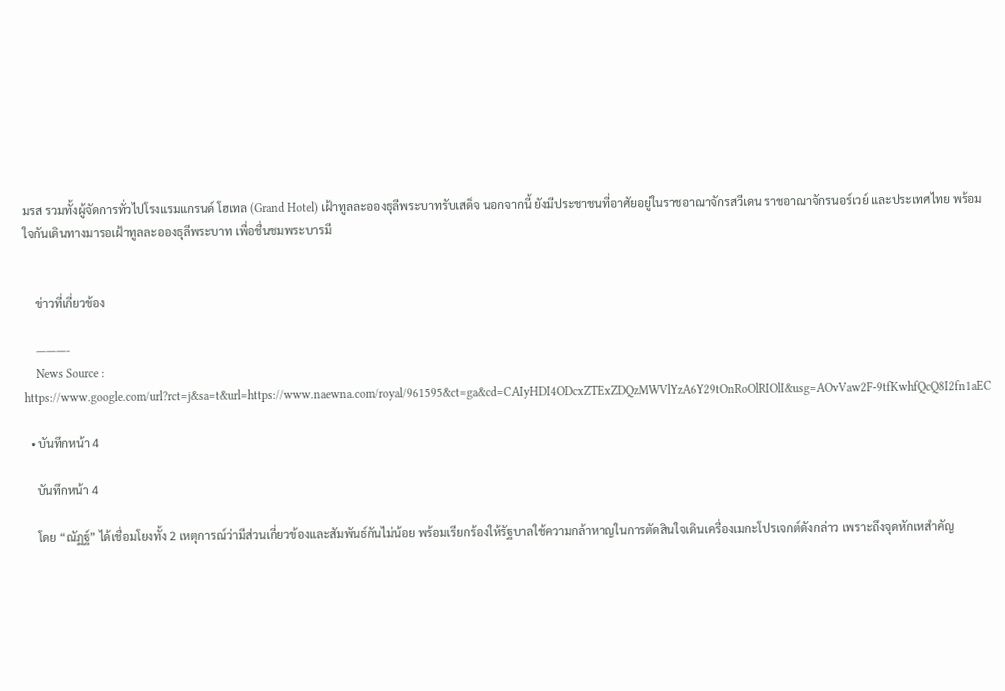มรส รวมทั้งผู้จัดการทั่วไปโรงแรมแกรนด์ โฮเทล (Grand Hotel) เฝ้าทูลละอองธุลีพระบาทรับเสด็จ นอกจากนี้ ยังมีประชาชนที่อาศัยอยู่ในราชอาณาจักรสวีเดน ราชอาณาจักรนอร์เวย์ และประเทศไทย พร้อมใจกันเดินทางมารอเฝ้าทูลละอองธุลีพระบาท เพื่อชื่นชมพระบารมี


    ข่าวที่เกี่ยวข้อง

    ———-
    News Source : https://www.google.com/url?rct=j&sa=t&url=https://www.naewna.com/royal/961595&ct=ga&cd=CAIyHDI4ODcxZTExZDQzMWVlYzA6Y29tOnRoOlRIOlI&usg=AOvVaw2F-9tfKwhfQcQ8I2fn1aEC

  • บันทึกหน้า 4

    บันทึกหน้า 4

    โดย “ณัฏฐ์” ได้เชื่อมโยงทั้ง 2 เหตุการณ์ว่ามีส่วนเกี่ยวข้องและสัมพันธ์กันไม่น้อย พร้อมเรียกร้องให้รัฐบาลใช้ความกล้าหาญในการตัดสินใจเดินเครื่องเมกะโปรเจกต์ดังกล่าว เพราะถึงจุดหักเหสำคัญ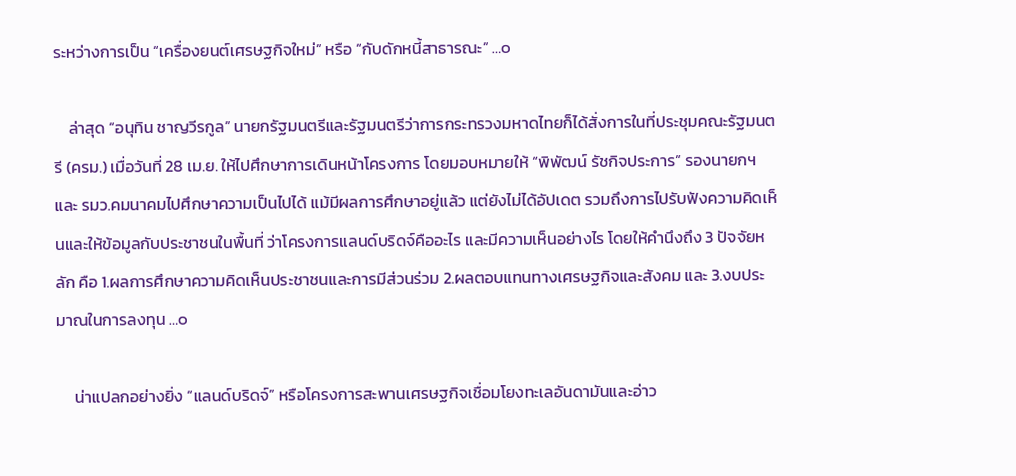ระหว่างการเป็น “เครื่องยนต์เศรษฐกิจใหม่” หรือ “กับดักหนี้สาธารณะ” …๐

    ล่าสุด “อนุทิน ชาญวีรกูล” นายกรัฐมนตรีและรัฐมนตรีว่าการกระทรวงมหาดไทยก็ได้สั่งการในที่ประชุมคณะรัฐมนตรี (ครม.) เมื่อวันที่ 28 เม.ย. ให้ไปศึกษาการเดินหน้าโครงการ โดยมอบหมายให้ “พิพัฒน์ รัชกิจประการ” รองนายกฯ และ รมว.คมนาคมไปศึกษาความเป็นไปได้ แม้มีผลการศึกษาอยู่แล้ว แต่ยังไม่ได้อัปเดต รวมถึงการไปรับฟังความคิดเห็นและให้ข้อมูลกับประชาชนในพื้นที่ ว่าโครงการแลนด์บริดจ์คืออะไร และมีความเห็นอย่างไร โดยให้คำนึงถึง 3 ปัจจัยหลัก คือ 1.ผลการศึกษาความคิดเห็นประชาชนและการมีส่วนร่วม 2.ผลตอบแทนทางเศรษฐกิจและสังคม และ 3.งบประมาณในการลงทุน …๐

     น่าแปลกอย่างยิ่ง “แลนด์บริดจ์” หรือโครงการสะพานเศรษฐกิจเชื่อมโยงทะเลอันดามันและอ่าว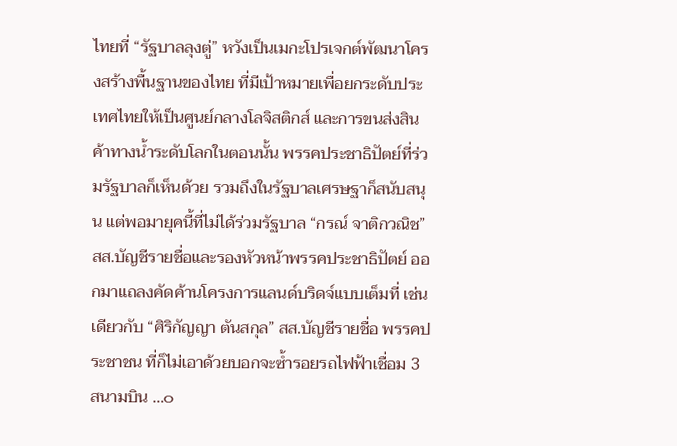ไทยที่ “รัฐบาลลุงตู่” หวังเป็นเมกะโปรเจกต์พัฒนาโครงสร้างพื้นฐานของไทย ที่มีเป้าหมายเพื่อยกระดับประเทศไทยให้เป็นศูนย์กลางโลจิสติกส์ และการขนส่งสินค้าทางน้ำระดับโลกในตอนนั้น พรรคประชาธิปัตย์ที่ร่วมรัฐบาลก็เห็นด้วย รวมถึงในรัฐบาลเศรษฐาก็สนับสนุน แต่พอมายุคนี้ที่ไม่ได้ร่วมรัฐบาล “กรณ์ จาติกวณิช” สส.บัญชีรายชื่อและรองหัวหน้าพรรคประชาธิปัตย์ ออกมาแถลงคัดค้านโครงการแลนด์บริดจ์แบบเต็มที่ เช่นเดียวกับ “ศิริกัญญา ตันสกุล” สส.บัญชีรายชื่อ พรรคประชาชน ที่ก็ไม่เอาด้วยบอกจะซ้ำรอยรถไฟฟ้าเชื่อม 3 สนามบิน …๐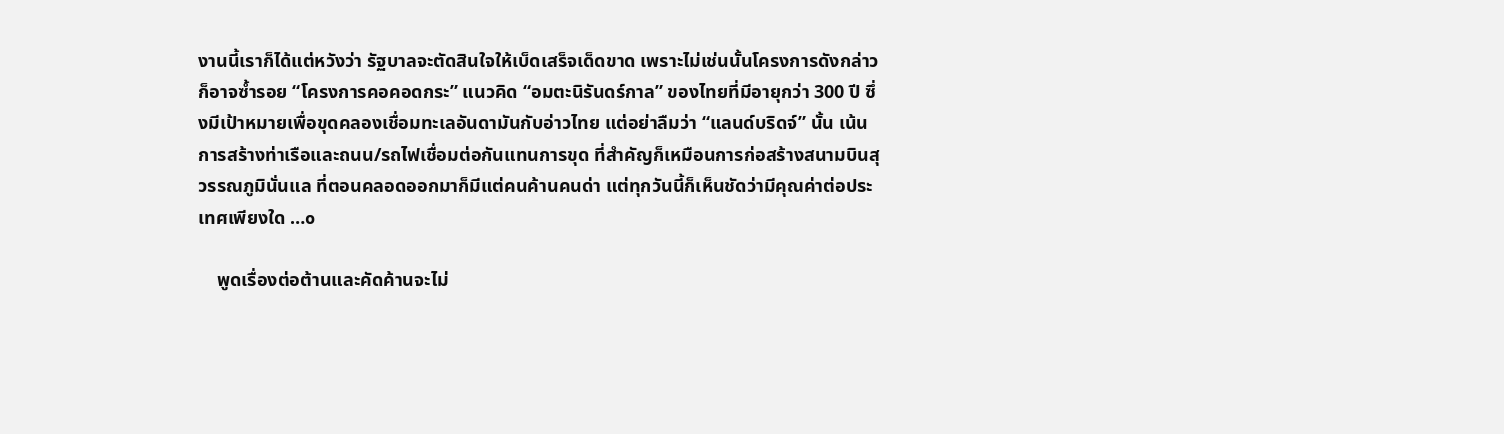งานนี้เราก็ได้แต่หวังว่า รัฐบาลจะตัดสินใจให้เบ็ดเสร็จเด็ดขาด เพราะไม่เช่นนั้นโครงการดังกล่าวก็อาจซ้ำรอย “โครงการคอคอดกระ” แนวคิด “อมตะนิรันดร์กาล” ของไทยที่มีอายุกว่า 300 ปี ซึ่งมีเป้าหมายเพื่อขุดคลองเชื่อมทะเลอันดามันกับอ่าวไทย แต่อย่าลืมว่า “แลนด์บริดจ์” นั้น เน้นการสร้างท่าเรือและถนน/รถไฟเชื่อมต่อกันแทนการขุด ที่สำคัญก็เหมือนการก่อสร้างสนามบินสุวรรณภูมินั่นแล ที่ตอนคลอดออกมาก็มีแต่คนค้านคนด่า แต่ทุกวันนี้ก็เห็นชัดว่ามีคุณค่าต่อประเทศเพียงใด …๐

    พูดเรื่องต่อต้านและคัดค้านจะไม่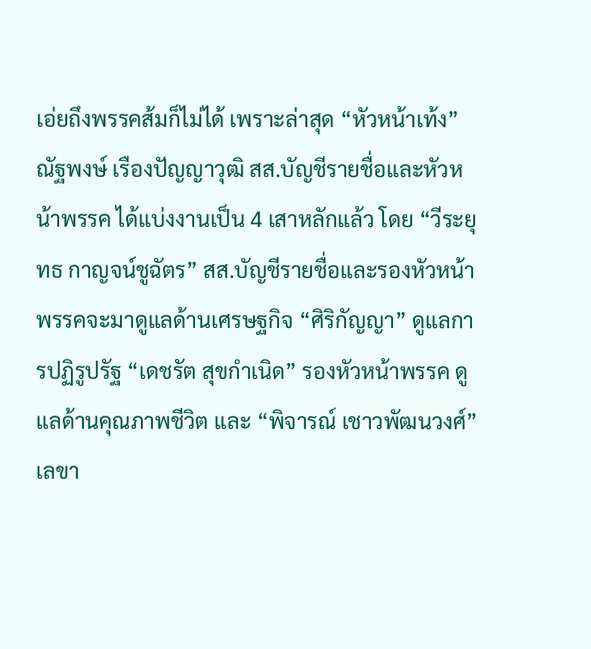เอ่ยถึงพรรคส้มก็ไม่ได้ เพราะล่าสุด “หัวหน้าเท้ง” ณัฐพงษ์ เรืองปัญญาวุฒิ สส.บัญชีรายชื่อและหัวหน้าพรรค ได้แบ่งงานเป็น 4 เสาหลักแล้ว โดย “วีระยุทธ กาญจน์ชูฉัตร” สส.บัญชีรายชื่อและรองหัวหน้าพรรคจะมาดูแลด้านเศรษฐกิจ “ศิริกัญญา” ดูแลการปฏิรูปรัฐ “เดชรัต สุขกำเนิด” รองหัวหน้าพรรค ดูแลด้านคุณภาพชีวิต และ “พิจารณ์ เชาวพัฒนวงศ์” เลขา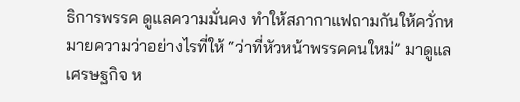ธิการพรรค ดูแลความมั่นคง ทำให้สภากาแฟถามกันให้ควั่กหมายความว่าอย่างไรที่ให้ “ว่าที่หัวหน้าพรรคคนใหม่” มาดูแลเศรษฐกิจ ห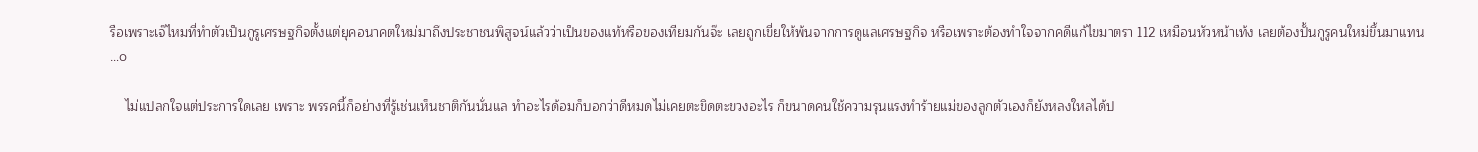รือเพราะเจ๊ไหมที่ทำตัวเป็นกูรูเศรษฐกิจตั้งแต่ยุคอนาคตใหม่มาถึงประชาชนพิสูจน์แล้วว่าเป็นของแท้หรือของเทียมกันจ๊ะ เลยถูกเขี่ยให้พ้นจากการดูแลเศรษฐกิจ หรือเพราะต้องทำใจจากคดีแก้ไขมาตรา 112 เหมือนหัวหน้าเท้ง เลยต้องปั้นกูรูคนใหม่ขึ้นมาแทน …๐

    ไม่แปลกใจแต่ประการใดเลย เพราะ พรรคนี้ก็อย่างที่รู้เช่นเห็นชาติกันนั่นแล ทำอะไรด้อมก็บอกว่าดีหมดไม่เคยตะขิดตะขวงอะไร ก็ขนาดคนใช้ความรุนแรงทำร้ายแม่ของลูกตัวเองก็ยังหลงใหลได้ป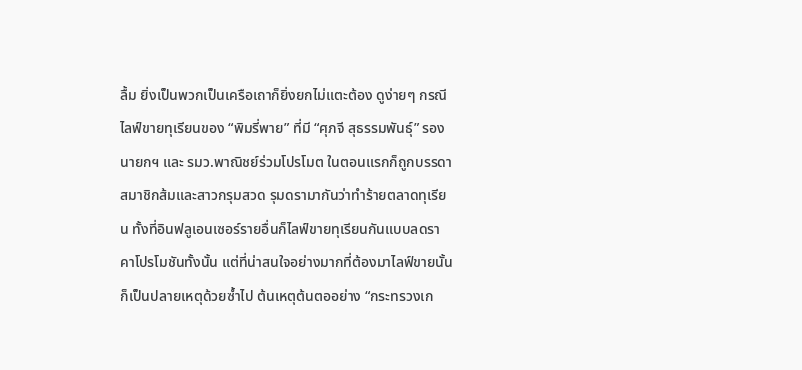ลื้ม ยิ่งเป็นพวกเป็นเครือเถาก็ยิ่งยกไม่แตะต้อง ดูง่ายๆ กรณี ไลฟ์ขายทุเรียนของ “พิมรี่พาย” ที่มี “ศุภจี สุธรรมพันธุ์” รองนายกฯ และ รมว.พาณิชย์ร่วมโปรโมต ในตอนแรกก็ถูกบรรดาสมาชิกส้มและสาวกรุมสวด รุมดรามากันว่าทำร้ายตลาดทุเรียน ทั้งที่อินฟลูเอนเซอร์รายอื่นก็ไลฟ์ขายทุเรียนกันแบบลดราคาโปรโมชันทั้งนั้น แต่ที่น่าสนใจอย่างมากที่ต้องมาไลฟ์ขายนั้นก็เป็นปลายเหตุด้วยซ้ำไป ต้นเหตุต้นตออย่าง “กระทรวงเก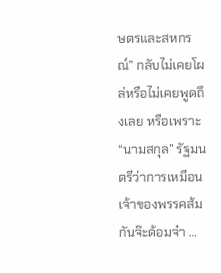ษตรและสหกรณ์” กลับไม่เคยโผล่หรือไม่เคยพูดถึงเลย หรือเพราะ “นามสกุล” รัฐมนตรีว่าการเหมือนเจ้าของพรรคส้มกันจ๊ะด้อมจ๋า …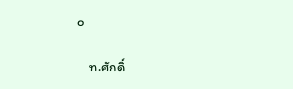๐

    ท.ศักดิ์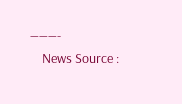———-
    News Source :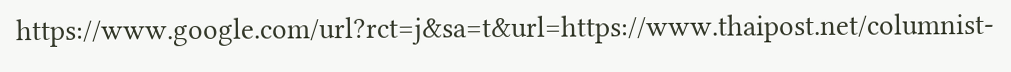https://www.google.com/url?rct=j&sa=t&url=https://www.thaipost.net/columnist-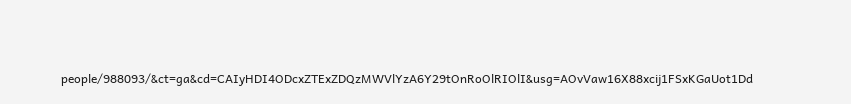people/988093/&ct=ga&cd=CAIyHDI4ODcxZTExZDQzMWVlYzA6Y29tOnRoOlRIOlI&usg=AOvVaw16X88xcij1FSxKGaUot1Dd